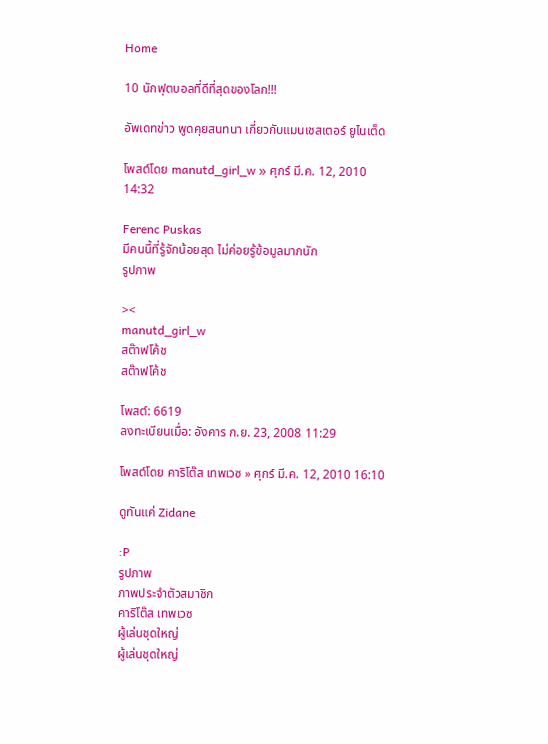Home

10 นักฟุตบอลที่ดีที่สุดของโลก!!!

อัพเดทข่าว พูดคุยสนทนา เกี่ยวกับแมนเชสเตอร์ ยูไนเต็ด

โพสต์โดย manutd_girl_w » ศุกร์ มี.ค. 12, 2010 14:32

Ferenc Puskas
มีคนนี้ที่รู้จักน้อยสุด ไม่ค่อยรู้ข้อมูลมากนัก
รูปภาพ

><
manutd_girl_w
สต๊าฟโค้ช
สต๊าฟโค้ช

โพสต์: 6619
ลงทะเบียนเมื่อ: อังคาร ก.ย. 23, 2008 11:29

โพสต์โดย คาริโต๊ส เทพเวซ » ศุกร์ มี.ค. 12, 2010 16:10

ดูทันแค่ Zidane

:P
รูปภาพ
ภาพประจำตัวสมาชิก
คาริโต๊ส เทพเวซ
ผู้เล่นชุดใหญ่
ผู้เล่นชุดใหญ่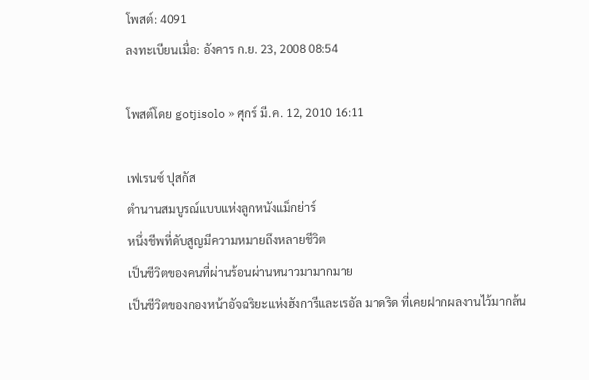โพสต์: 4091
ลงทะเบียนเมื่อ: อังคาร ก.ย. 23, 2008 08:54

โพสต์โดย gotjisolo » ศุกร์ มี.ค. 12, 2010 16:11

เฟเรนซ์ ปุสกัส
ตำนานสมบูรณ์แบบแห่งลูกหนังแม็กย่าร์
หนึ่งชีพที่ดับสูญมีความหมายถึงหลายชีวิต
เป็นชีวิตของคนที่ผ่านร้อนผ่านหนาวมามากมาย
เป็นชีวิตของกองหน้าอัจฉริยะแห่งฮังการีและเรอัล มาดริด ที่เคยฝากผลงานไว้มากล้น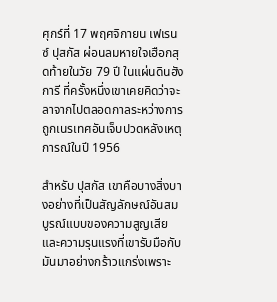ศุกร์ที่ 17 พฤศจิกายน เฟเรนซ์ ปุสกัส ผ่อนลมหายใจเฮือกสุดท้ายในวัย 79 ปี ในแผ่นดินฮังการี ที่ครั้งหนึ่งเขาเคยคิดว่าจะลาจากไปตลอดกาลระหว่างการถูกเนรเทศอันเจ็บปวดหลังเหตุการณ์ในปี 1956

สำหรับ ปุสกัส เขาคือบางสิ่งบางอย่างที่เป็นสัญลักษณ์อันสมบูรณ์แบบของความสูญเสียและความรุนแรงที่เขารับมือกับมันมาอย่างกร้าวแกร่งเพราะ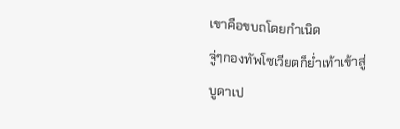เขาคือขบถโดยกำเนิด
จู่ๆกองทัพโซเวียตก็ย่ำเท้าเข้าสู่บูดาเป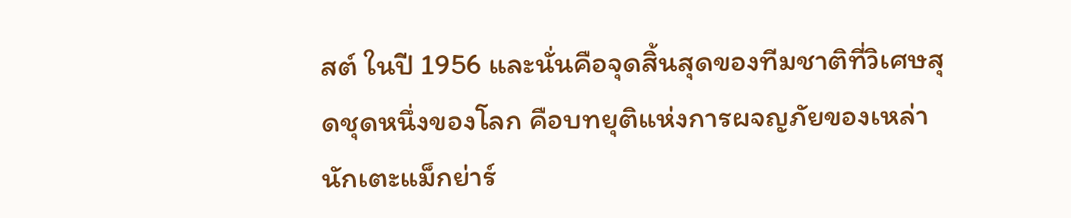สต์ ในปี 1956 และนั่นคือจุดสิ้นสุดของทีมชาติที่วิเศษสุดชุดหนึ่งของโลก คือบทยุติแห่งการผจญภัยของเหล่านักเตะแม็กย่าร์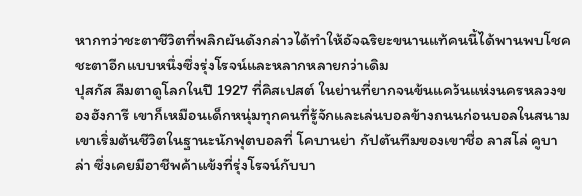หากทว่าชะตาชีวิตที่พลิกผันดังกล่าวได้ทำให้อัจฉริยะขนานแท้คนนี้ได้พานพบโชคชะตาอีกแบบหนึ่งซึ่งรุ่งโรจน์และหลากหลายกว่าเดิม
ปุสกัส ลืมตาดูโลกในปี 1927 ที่คิสเปสต์ ในย่านที่ยากจนข้นแคว้นแห่งนครหลวงของฮังการี เขาก็เหมือนเด็กหนุ่มทุกคนที่รู้จักและเล่นบอลข้างถนนก่อนบอลในสนาม เขาเริ่มต้นชีวิตในฐานะนักฟุตบอลที่ โคบานย่า กัปตันทีมของเขาชื่อ ลาสโล่ คูบาล่า ซึ่งเคยมีอาชีพค้าแข้งที่รุ่งโรจน์กับบา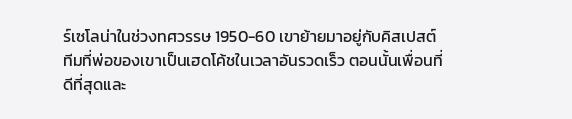ร์เซโลน่าในช่วงทศวรรษ 1950-60 เขาย้ายมาอยู่กับคิสเปสต์ ทีมที่พ่อของเขาเป็นเฮดโค้ชในเวลาอันรวดเร็ว ตอนนั้นเพื่อนที่ดีที่สุดและ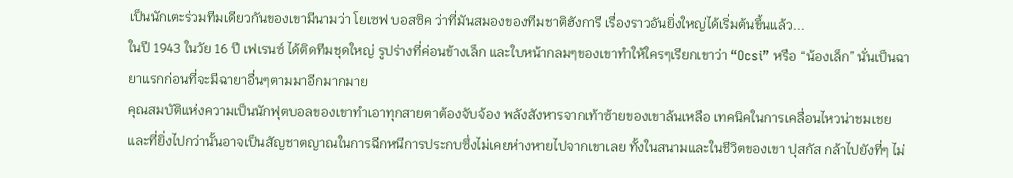เป็นนักเตะร่วมทีมเดียวกันของเขามีนามว่า โยเซฟ บอสซิค ว่าที่มันสมองของทีมชาติฮังการี เรื่องราวอันยิ่งใหญ่ได้เริ่มต้นขึ้นแล้ว...
ในปี 1943 ในวัย 16 ปี เฟเรนซ์ ได้ติดทีมชุดใหญ่ รูปร่างที่ค่อนข้างเล็ก และใบหน้ากลมๆของเขาทำให้ใครๆเรียกเขาว่า “Ocsi” หรือ “น้องเล็ก” นั่นเป็นฉายาแรกก่อนที่จะมีฉายาอื่นๆตามมาอีกมากมาย
คุณสมบัติแห่งความเป็นนักฟุตบอลของเขาทำเอาทุกสายตาต้องจับจ้อง พลังสังหารจากเท้าซ้ายของเขาล้นเหลือ เทคนิคในการเคลื่อนไหวน่าชมเชย และที่ยิ่งไปกว่านั้นอาจเป็นสัญชาตญาณในการฉีกหนีการประกบซึ่งไม่เคยห่างหายไปจากเขาเลย ทั้งในสนามและในชีวิตของเขา ปุสกัส กล้าไปยังที่ๆ ไม่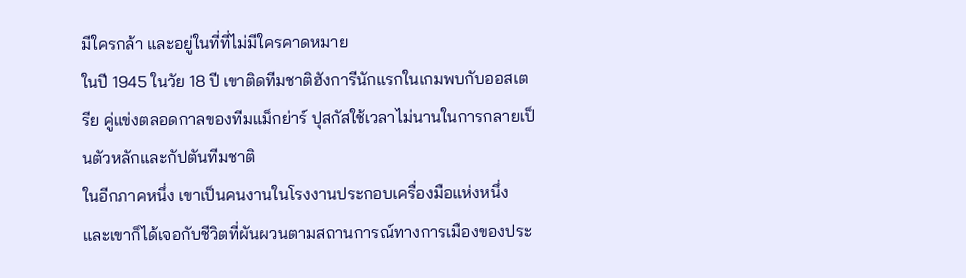มีใครกล้า และอยู่ในที่ที่ไม่มีใครคาดหมาย
ในปี 1945 ในวัย 18 ปี เขาติดทีมชาติฮังการีนักแรกในเกมพบกับออสเตรีย คู่แข่งตลอดกาลของทีมแม็กย่าร์ ปุสกัสใช้เวลาไม่นานในการกลายเป็นตัวหลักและกัปตันทีมชาติ
ในอีกภาคหนึ่ง เขาเป็นคนงานในโรงงานประกอบเครื่องมือแห่งหนึ่ง และเขาก็ได้เจอกับชีวิตที่ผันผวนตามสถานการณ์ทางการเมืองของประ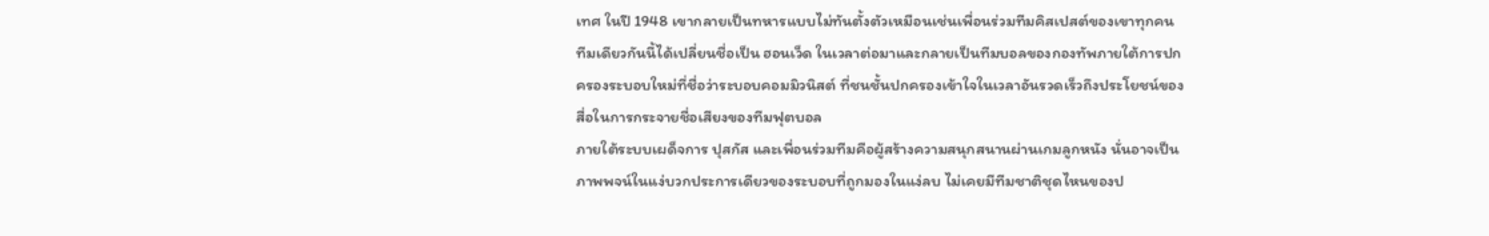เทศ ในปี 1948 เขากลายเป็นทหารแบบไม่ทันตั้งตัวเหมือนเช่นเพื่อนร่วมทีมคิสเปสต์ของเขาทุกคน ทีมเดียวกันนี้ได้เปลี่ยนชื่อเป็น ฮอนเว็ด ในเวลาต่อมาและกลายเป็นทีมบอลของกองทัพภายใต้การปกครองระบอบใหม่ที่ชื่อว่าระบอบคอมมิวนิสต์ ที่ชนชั้นปกครองเข้าใจในเวลาอันรวดเร็วถึงประโยชน์ของสื่อในการกระจายชื่อเสียงของทีมฟุตบอล
ภายใต้ระบบเผด็จการ ปุสกัส และเพื่อนร่วมทีมคือผู้สร้างความสนุกสนานผ่านเกมลูกหนัง นั่นอาจเป็นภาพพจน์ในแง่บวกประการเดียวของระบอบที่ถูกมองในแง่ลบ ไม่เคยมีทีมชาติชุดไหนของป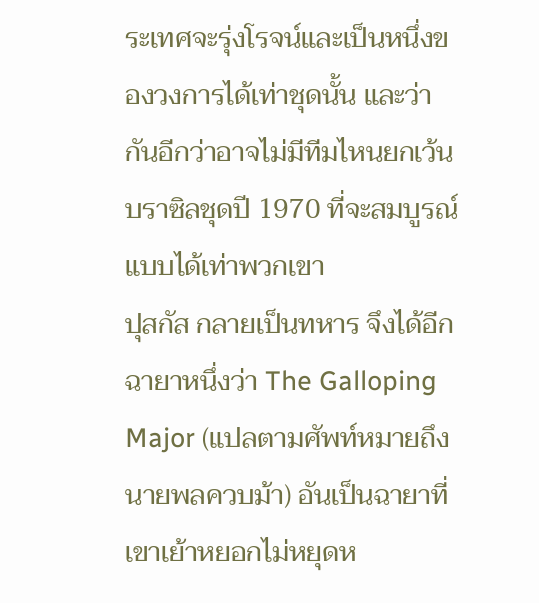ระเทศจะรุ่งโรจน์และเป็นหนึ่งของวงการได้เท่าชุดนั้น และว่ากันอีกว่าอาจไม่มีทีมไหนยกเว้นบราซิลชุดปี 1970 ที่จะสมบูรณ์แบบได้เท่าพวกเขา
ปุสกัส กลายเป็นทหาร จึงได้อีกฉายาหนึ่งว่า The Galloping Major (แปลตามศัพท์หมายถึง นายพลควบม้า) อันเป็นฉายาที่เขาเย้าหยอกไม่หยุดห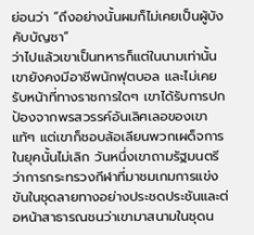ย่อนว่า “ถึงอย่างนั้นผมก็ไม่เคยเป็นผู้บังคับบัญชา”
ว่าไปแล้วเขาเป็นทหารก็แต่ในนามเท่านั้น เขายังคงมีอาชีพนักฟุตบอล และไม่เคยรับหน้าที่ทางราชการใดๆ เขาได้รับการปกป้องจากพรสวรรค์อันเลิศเลอของเขาแท้ๆ แต่เขาก็ชอบล้อเลียนพวกเผด็จการในยุคนั้นไม่เลิก วันหนึ่งเขาถามรัฐมนตรีว่าการกระทรวงกีฬาที่มาชมเกมการแข่งขันในชุดลายทางอย่างประชดประชันและต่อหน้าสาธารณชนว่าเขามาสนามในชุดน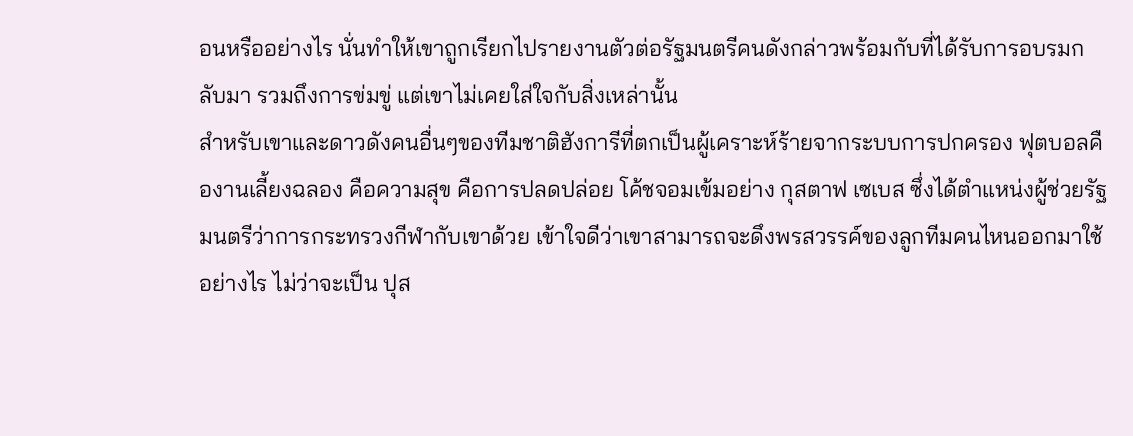อนหรืออย่างไร นั่นทำให้เขาถูกเรียกไปรายงานตัวต่อรัฐมนตรีคนดังกล่าวพร้อมกับที่ได้รับการอบรมกลับมา รวมถึงการข่มขู่ แต่เขาไม่เคยใส่ใจกับสิ่งเหล่านั้น
สำหรับเขาและดาวดังคนอื่นๆของทีมชาติฮังการีที่ตกเป็นผู้เคราะห์ร้ายจากระบบการปกครอง ฟุตบอลคืองานเลี้ยงฉลอง คือความสุข คือการปลดปล่อย โค้ชจอมเข้มอย่าง กุสตาฟ เซเบส ซึ่งได้ตำแหน่งผู้ช่วยรัฐมนตรีว่าการกระทรวงกีฬากับเขาด้วย เข้าใจดีว่าเขาสามารถจะดึงพรสวรรค์ของลูกทีมคนไหนออกมาใช้อย่างไร ไม่ว่าจะเป็น ปุส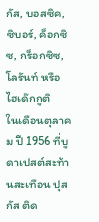กัส, บอสซิค, ซิบอร์, ค็อกซิซ, กร็อกซิซ, โลรันท์ หรือ ไฮเด๊กกูติ
ในเดือนตุลาคม ปี 1956 ที่บูดาเปสต์สะท้านสะเทือน ปุสกัส ติด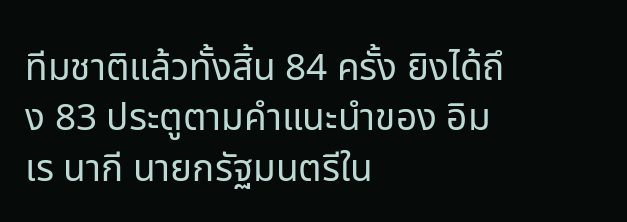ทีมชาติแล้วทั้งสิ้น 84 ครั้ง ยิงได้ถึง 83 ประตูตามคำแนะนำของ อิมเร นากี นายกรัฐมนตรีใน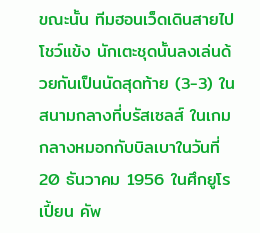ขณะนั้น ทีมฮอนเว็ดเดินสายไปโชว์แข้ง นักเตะชุดนั้นลงเล่นด้วยกันเป็นนัดสุดท้าย (3-3) ในสนามกลางที่บรัสเซลส์ ในเกมกลางหมอกกับบิลเบาในวันที่ 20 ธันวาคม 1956 ในศึกยูโรเปี้ยน คัพ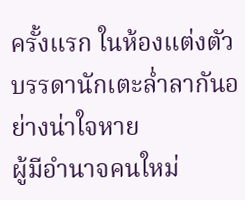ครั้งแรก ในห้องแต่งตัว บรรดานักเตะล่ำลากันอย่างน่าใจหาย
ผู้มีอำนาจคนใหม่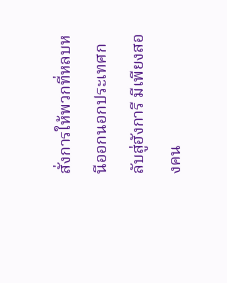สั่งการให้พวกที่หลบหนีออกนอกประเทศกลับสู่ฮังการี มีเพียงสองคน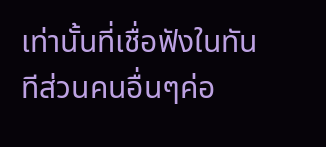เท่านั้นที่เชื่อฟังในทันทีส่วนคนอื่นๆค่อ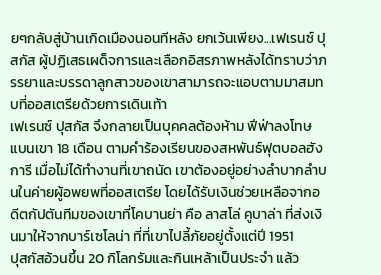ยๆกลับสู่บ้านเกิดเมืองนอนทีหลัง ยกเว้นเพียง...เฟเรนซ์ ปุสกัส ผู้ปฏิเสธเผด็จการและเลือกอิสรภาพหลังได้ทราบว่าภรรยาและบรรดาลูกสาวของเขาสามารถจะแอบตามมาสมทบที่ออสเตรียด้วยการเดินเท้า
เฟเรนซ์ ปุสกัส จึงกลายเป็นบุคคลต้องห้าม ฟีฟ่าลงโทษแบนเขา 18 เดือน ตามคำร้องเรียนของสหพันธ์ฟุตบอลฮังการี เมื่อไม่ได้ทำงานที่เขาถนัด เขาต้องอยู่อย่างลำบากลำบนในค่ายผู้อพยพที่ออสเตรีย โดยได้รับเงินช่วยเหลือจากอดีตกัปตันทีมของเขาที่โคบานย่า คือ ลาสโล่ คูบาล่า ที่ส่งเงินมาให้จากบาร์เซโลน่า ที่ที่เขาไปลี้ภัยอยู่ตั้งแต่ปี 1951
ปุสกัสอ้วนขึ้น 20 กิโลกรัมและกินเหล้าเป็นประจำ แล้ว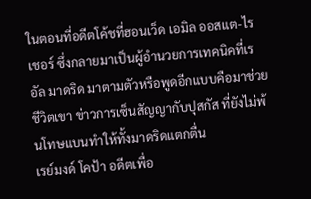ในตอนที่อดีตโค้ชที่ฮอนเว็ด เอมิล ออสแต-ไรเชอร์ ซึ่งกลายมาเป็นผู้อำนวยการเทคนิคที่เรอัล มาดริด มาตามตัวหรือพูดอีกแบบคือมาช่วยชีวิตเขา ข่าวการเซ็นสัญญากับปุสกัส ที่ยังไม่พ้นโทษแบนทำให้ทั้งมาดริดแตกตื่น
เรย์มงด์ โคป้า อดีตเพื่อ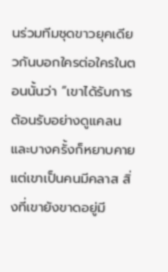นร่วมทีมชุดขาวยุคเดียวกันบอกใครต่อใครในตอนนั้นว่า “เขาได้รับการต้อนรับอย่างดูแคลนและบางครั้งก็หยาบคาย แต่เขาเป็นคนมีคลาส สิ่งที่เขายังขาดอยู่มี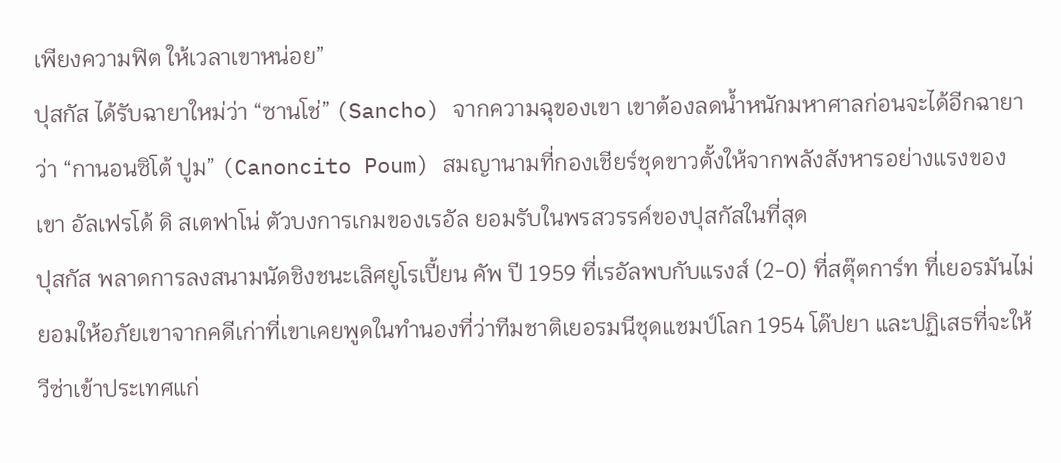เพียงความฟิต ให้เวลาเขาหน่อย”
ปุสกัส ได้รับฉายาใหม่ว่า “ซานโช่” (Sancho) จากความฉุของเขา เขาต้องลดน้ำหนักมหาศาลก่อนจะได้อีกฉายาว่า “กานอนซิโต้ ปูม” (Canoncito Poum) สมญานามที่กองเชียร์ชุดขาวตั้งให้จากพลังสังหารอย่างแรงของเขา อัลเฟรโด้ ดิ สเตฟาโน่ ตัวบงการเกมของเรอัล ยอมรับในพรสวรรค์ของปุสกัสในที่สุด
ปุสกัส พลาดการลงสนามนัดชิงชนะเลิศยูโรเปี้ยน คัพ ปี 1959 ที่เรอัลพบกับแรงส์ (2-0) ที่สตุ๊ตการ์ท ที่เยอรมันไม่ยอมให้อภัยเขาจากคดีเก่าที่เขาเคยพูดในทำนองที่ว่าทีมชาติเยอรมนีชุดแชมป์โลก 1954 โด๊ปยา และปฏิเสธที่จะให้วีซ่าเข้าประเทศแก่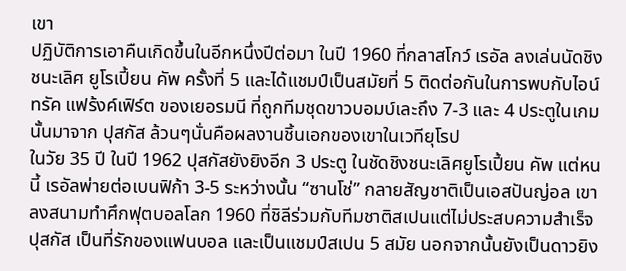เขา
ปฏิบัติการเอาคืนเกิดขึ้นในอีกหนึ่งปีต่อมา ในปี 1960 ที่กลาสโกว์ เรอัล ลงเล่นนัดชิงชนะเลิศ ยูโรเปี้ยน คัพ ครั้งที่ 5 และได้แชมป์เป็นสมัยที่ 5 ติดต่อกันในการพบกับไอน์ทรัค แฟร้งค์เฟิร์ต ของเยอรมนี ที่ถูกทีมชุดขาวบอมบ์เละถึง 7-3 และ 4 ประตูในเกมนั้นมาจาก ปุสกัส ล้วนๆนั่นคือผลงานชิ้นเอกของเขาในเวทียุโรป
ในวัย 35 ปี ในปี 1962 ปุสกัสยังยิงอีก 3 ประตู ในชัดชิงชนะเลิศยูโรเปี้ยน คัพ แต่หนนี้ เรอัลพ่ายต่อเบนฟิก้า 3-5 ระหว่างนั้น “ซานโช่” กลายสัญชาติเป็นเอสปันญ่อล เขาลงสนามทำศึกฟุตบอลโลก 1960 ที่ชิลีร่วมกับทีมชาติสเปนแต่ไม่ประสบความสำเร็จ
ปุสกัส เป็นที่รักของแฟนบอล และเป็นแชมป์สเปน 5 สมัย นอกจากนั้นยังเป็นดาวยิง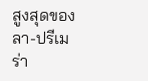สูงสุดของลา-ปรีเมร่า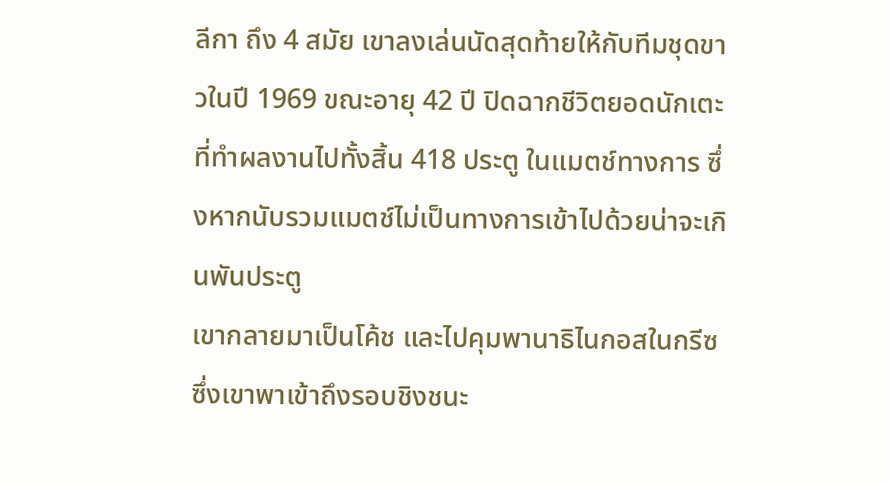ลีกา ถึง 4 สมัย เขาลงเล่นนัดสุดท้ายให้กับทีมชุดขาวในปี 1969 ขณะอายุ 42 ปี ปิดฉากชีวิตยอดนักเตะที่ทำผลงานไปทั้งสิ้น 418 ประตู ในแมตช์ทางการ ซึ่งหากนับรวมแมตช์ไม่เป็นทางการเข้าไปด้วยน่าจะเกินพันประตู
เขากลายมาเป็นโค้ช และไปคุมพานาธิไนกอสในกรีซ ซึ่งเขาพาเข้าถึงรอบชิงชนะ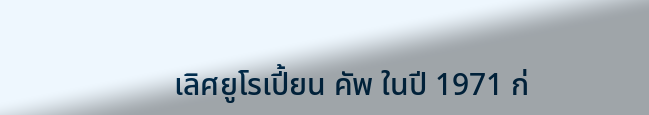เลิศยูโรเปี้ยน คัพ ในปี 1971 ก่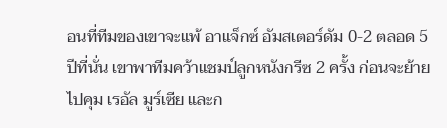อนที่ทีมของเขาจะแพ้ อาแจ็กซ์ อัมสเตอร์ดัม 0-2 ตลอด 5 ปีที่นั่น เขาพาทีมคว้าแชมป์ลูกหนังกรีซ 2 ครั้ง ก่อนจะย้ายไปคุม เรอัล มูร์เซีย และก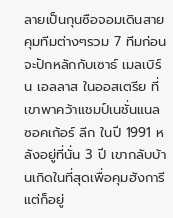ลายเป็นกุนซือจอมเดินสาย คุมทีมต่างๆรวม 7 ทีมก่อนจะปักหลักกับเซาธ์ เมลเบิร์น เอลลาส ในออสเตรีย ที่เขาพาคว้าแชมป์เนชั่นแนล ซอคเก้อร์ ลีก ในปี 1991 หลังอยู่ที่นั่น 3 ปี เขากลับบ้านเกิดในที่สุดเพื่อคุมฮังการี แต่ก็อยู่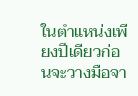ในตำแหน่งเพียงปีเดียวก่อนจะวางมือจา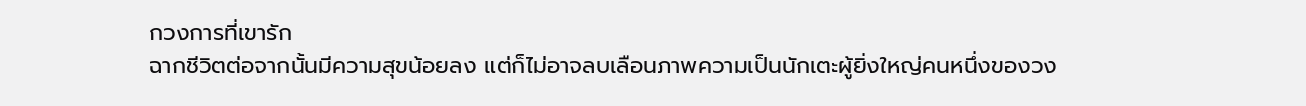กวงการที่เขารัก
ฉากชีวิตต่อจากนั้นมีความสุขน้อยลง แต่ก็ไม่อาจลบเลือนภาพความเป็นนักเตะผู้ยิ่งใหญ่คนหนึ่งของวง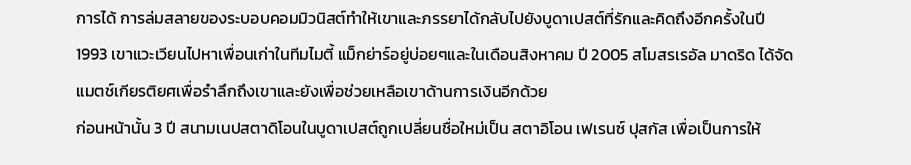การได้ การล่มสลายของระบอบคอมมิวนิสต์ทำให้เขาและภรรยาได้กลับไปยังบูดาเปสต์ที่รักและคิดถึงอีกครั้งในปี 1993 เขาแวะเวียนไปหาเพื่อนเก่าในทีมไมตี้ แม็กย่าร์อยู่บ่อยๆและในเดือนสิงหาคม ปี 2005 สโมสรเรอัล มาดริด ได้จัดแมตช์เกียรติยศเพื่อรำลึกถึงเขาและยังเพื่อช่วยเหลือเขาด้านการเงินอีกด้วย
ก่อนหน้านั้น 3 ปี สนามเนปสตาดิโอนในบูดาเปสต์ถูกเปลี่ยนชื่อใหม่เป็น สตาอิโอน เฟเรนซ์ ปุสกัส เพื่อเป็นการให้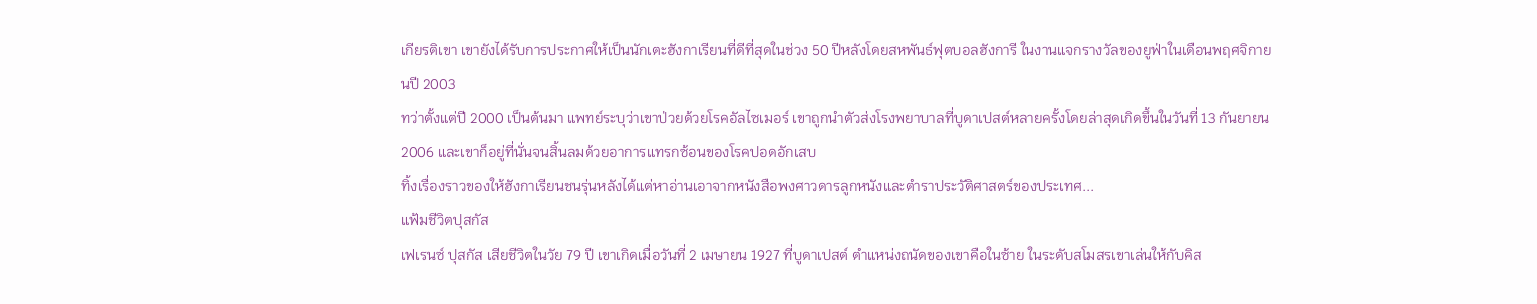เกียรติเขา เขายังได้รับการประกาศให้เป็นนักเตะฮังกาเรียนที่ดีที่สุดในช่วง 50 ปีหลังโดยสหพันธ์ฟุตบอลฮังการี ในงานแจกรางวัลของยูฟ่าในเดือนพฤศจิกายนปี 2003
ทว่าตั้งแต่ปี 2000 เป็นต้นมา แพทย์ระบุว่าเขาป่วยด้วยโรคอัลไซเมอร์ เขาถูกนำตัวส่งโรงพยาบาลที่บูดาเปสต์หลายครั้งโดยล่าสุดเกิดขึ้นในวันที่ 13 กันยายน 2006 และเขาก็อยู่ที่นั่นจนสิ้นลมด้วยอาการแทรกซ้อนของโรคปอดอักเสบ
ทิ้งเรื่องราวของให้ฮังกาเรียนชนรุ่นหลังได้แต่หาอ่านเอาจากหนังสือพงศาวดารลูกหนังและตำราประวัติศาสตร์ของประเทศ...
แฟ้มชีวิตปุสกัส
เฟเรนซ์ ปุสกัส เสียชีวิตในวัย 79 ปี เขาเกิดเมื่อวันที่ 2 เมษายน 1927 ที่บูดาเปสต์ ตำแหน่งถนัดของเขาคือในซ้าย ในระดับสโมสรเขาเล่นให้กับคิส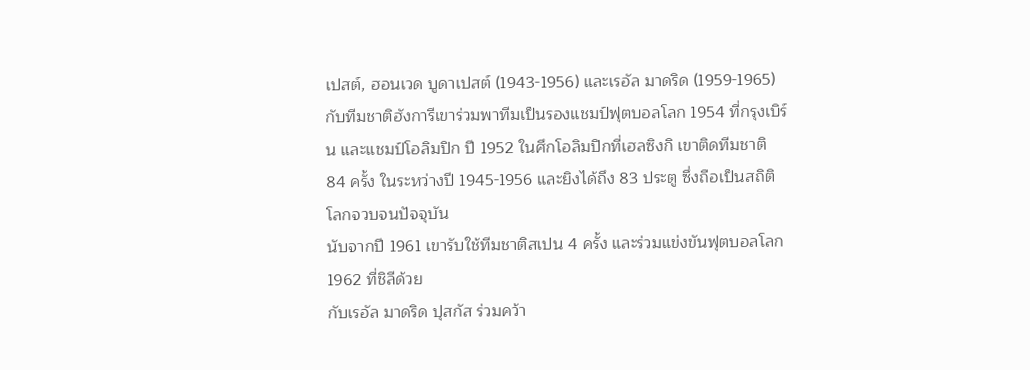เปสต์, ฮอนเวด บูดาเปสต์ (1943-1956) และเรอัล มาดริด (1959-1965)
กับทีมชาติฮังการีเขาร่วมพาทีมเป็นรองแชมป์ฟุตบอลโลก 1954 ที่กรุงเบิร์น และแชมป์โอลิมปิก ปี 1952 ในศึกโอลิมปิกที่เฮลซิงกิ เขาติดทีมชาติ 84 ครั้ง ในระหว่างปี 1945-1956 และยิงได้ถึง 83 ประตู ซึ่งถือเป็นสถิติโลกจวบจนปัจจุบัน
นับจากปี 1961 เขารับใช้ทีมชาติสเปน 4 ครั้ง และร่วมแข่งขันฟุตบอลโลก 1962 ที่ชิลีด้วย
กับเรอัล มาดริด ปุสกัส ร่วมคว้า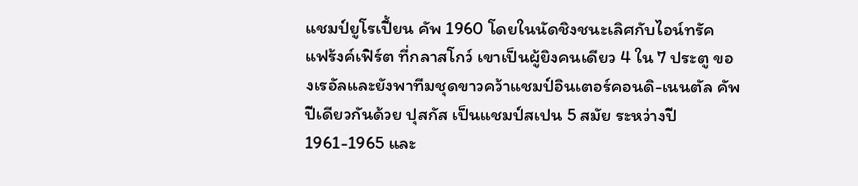แชมป์ยูโรเปี้ยน คัพ 1960 โดยในนัดชิงชนะเลิศกับไอน์ทรัค แฟร้งค์เฟิร์ต ที่กลาสโกว์ เขาเป็นผู้ยิงคนเดียว 4 ใน 7 ประตู ของเรอัลและยังพาทีมชุดขาวคว้าแชมป์อินเตอร์คอนดิ-เนนตัล คัพ ปีเดียวกันด้วย ปุสกัส เป็นแชมป์สเปน 5 สมัย ระหว่างปี 1961-1965 และ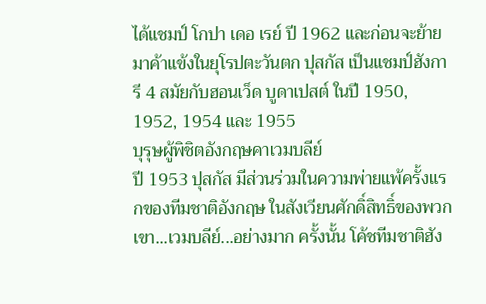ได้แชมป์ โกปา เดอ เรย์ ปี 1962 และก่อนจะย้ายมาค้าแข้งในยุโรปตะวันตก ปุสกัส เป็นแชมป์ฮังการี 4 สมัยกับฮอนเว็ด บูดาเปสต์ ในปี 1950, 1952, 1954 และ 1955
บุรุษผู้พิชิตอังกฤษคาเวมบลีย์
ปี 1953 ปุสกัส มีส่วนร่วมในความพ่ายแพ้ครั้งแรกของทีมชาติอังกฤษ ในสังเวียนศักดิ์สิทธิ์ของพวกเขา...เวมบลีย์...อย่างมาก ครั้งนั้น โค้ชทีมชาติฮัง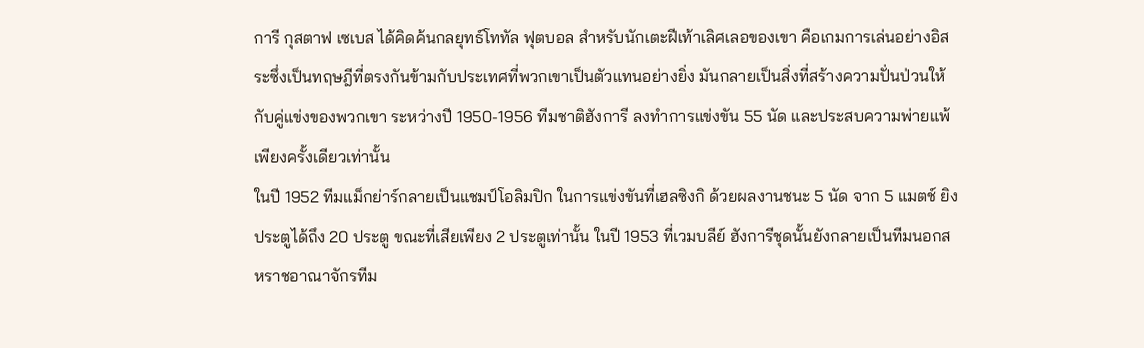การี กุสตาฟ เซเบส ได้คิดค้นกลยุทธ์โททัล ฟุตบอล สำหรับนักเตะฝีเท้าเลิศเลอของเขา คือเกมการเล่นอย่างอิสระซึ่งเป็นทฤษฎีที่ตรงกันข้ามกับประเทศที่พวกเขาเป็นตัวแทนอย่างยิ่ง มันกลายเป็นสิ่งที่สร้างความปั่นป่วนให้กับคู่แข่งของพวกเขา ระหว่างปี 1950-1956 ทีมชาติฮังการี ลงทำการแข่งขัน 55 นัด และประสบความพ่ายแพ้เพียงครั้งเดียวเท่านั้น
ในปี 1952 ทีมแม็กย่าร์กลายเป็นแชมป์โอลิมปิก ในการแข่งขันที่เฮลซิงกิ ด้วยผลงานชนะ 5 นัด จาก 5 แมตช์ ยิงประตูได้ถึง 20 ประตู ขณะที่เสียเพียง 2 ประตูเท่านั้น ในปี 1953 ที่เวมบลีย์ ฮังการีชุดนั้นยังกลายเป็นทีมนอกสหราชอาณาจักรทีม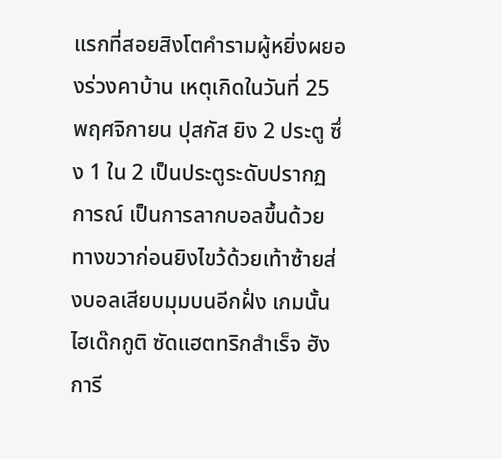แรกที่สอยสิงโตคำรามผู้หยิ่งผยองร่วงคาบ้าน เหตุเกิดในวันที่ 25 พฤศจิกายน ปุสกัส ยิง 2 ประตู ซึ่ง 1 ใน 2 เป็นประตูระดับปรากฏการณ์ เป็นการลากบอลขึ้นด้วยทางขวาก่อนยิงไขว้ด้วยเท้าซ้ายส่งบอลเสียบมุมบนอีกฝั่ง เกมนั้น ไฮเด๊กกูติ ซัดแฮตทริกสำเร็จ ฮังการี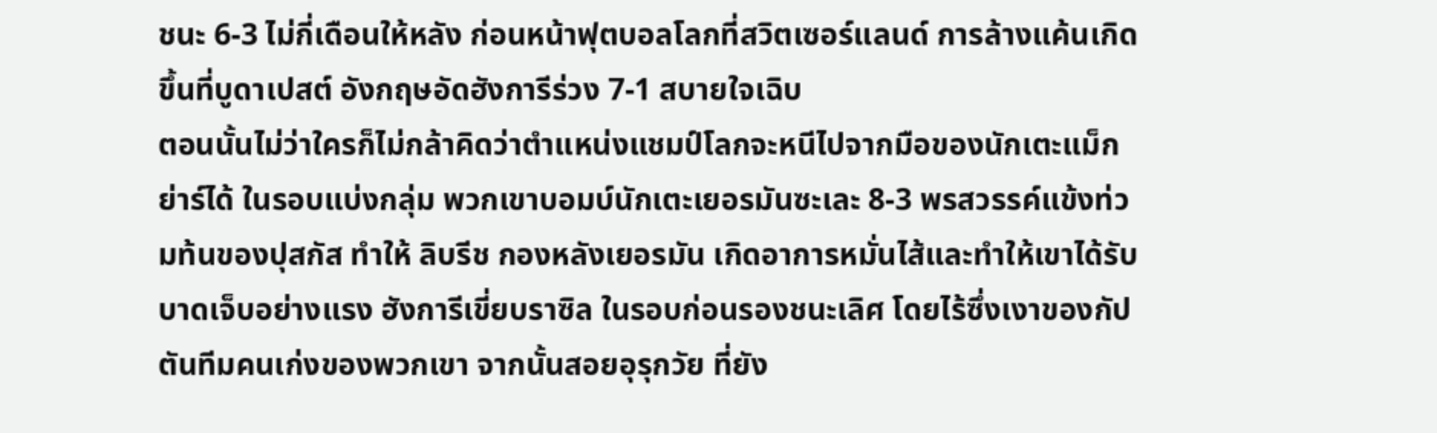ชนะ 6-3 ไม่กี่เดือนให้หลัง ก่อนหน้าฟุตบอลโลกที่สวิตเซอร์แลนด์ การล้างแค้นเกิดขึ้นที่บูดาเปสต์ อังกฤษอัดฮังการีร่วง 7-1 สบายใจเฉิบ
ตอนนั้นไม่ว่าใครก็ไม่กล้าคิดว่าตำแหน่งแชมป์โลกจะหนีไปจากมือของนักเตะแม็กย่าร์ได้ ในรอบแบ่งกลุ่ม พวกเขาบอมบ์นักเตะเยอรมันซะเละ 8-3 พรสวรรค์แข้งท่วมท้นของปุสกัส ทำให้ ลิบรีช กองหลังเยอรมัน เกิดอาการหมั่นไส้และทำให้เขาได้รับบาดเจ็บอย่างแรง ฮังการีเขี่ยบราซิล ในรอบก่อนรองชนะเลิศ โดยไร้ซึ่งเงาของกัปตันทีมคนเก่งของพวกเขา จากนั้นสอยอุรุกวัย ที่ยัง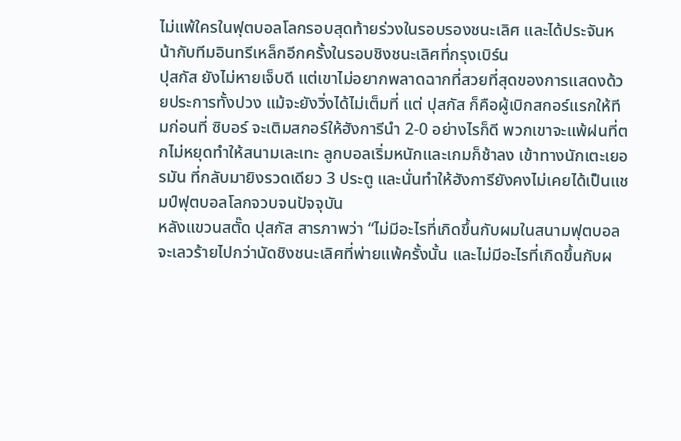ไม่แพ้ใครในฟุตบอลโลกรอบสุดท้ายร่วงในรอบรองชนะเลิศ และได้ประจันหน้ากับทีมอินทรีเหล็กอีกครั้งในรอบชิงชนะเลิศที่กรุงเบิร์น
ปุสกัส ยังไม่หายเจ็บดี แต่เขาไม่อยากพลาดฉากที่สวยที่สุดของการแสดงด้วยประการทั้งปวง แม้จะยังวิ่งได้ไม่เต็มที่ แต่ ปุสกัส ก็คือผู้เบิกสกอร์แรกให้ทีมก่อนที่ ซิบอร์ จะเติมสกอร์ให้ฮังการีนำ 2-0 อย่างไรก็ดี พวกเขาจะแพ้ฝนที่ตกไม่หยุดทำให้สนามเละเทะ ลูกบอลเริ่มหนักและเกมก็ช้าลง เข้าทางนักเตะเยอรมัน ที่กลับมายิงรวดเดียว 3 ประตู และนั่นทำให้ฮังการียังคงไม่เคยได้เป็นแชมป์ฟุตบอลโลกจวบจนปัจจุบัน
หลังแขวนสตั๊ด ปุสกัส สารภาพว่า “ไม่มีอะไรที่เกิดขึ้นกับผมในสนามฟุตบอลจะเลวร้ายไปกว่านัดชิงชนะเลิศที่พ่ายแพ้ครั้งนั้น และไม่มีอะไรที่เกิดขึ้นกับผ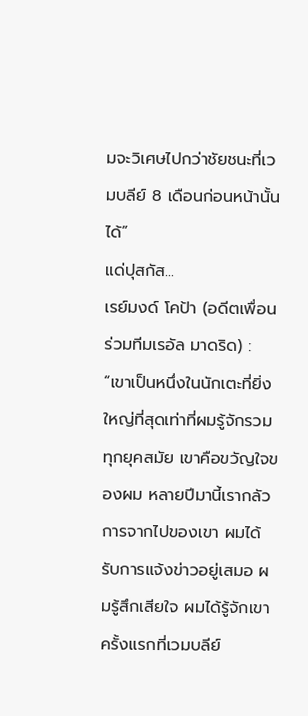มจะวิเศษไปกว่าชัยชนะที่เวมบลีย์ 8 เดือนก่อนหน้านั้นได้”
แด่ปุสกัส...
เรย์มงด์ โคป้า (อดีตเพื่อนร่วมทีมเรอัล มาดริด) : “เขาเป็นหนึ่งในนักเตะที่ยิ่งใหญ่ที่สุดเท่าที่ผมรู้จักรวมทุกยุคสมัย เขาคือขวัญใจของผม หลายปีมานี้เรากลัวการจากไปของเขา ผมได้รับการแจ้งข่าวอยู่เสมอ ผมรู้สึกเสียใจ ผมได้รู้จักเขาครั้งแรกที่เวมบลีย์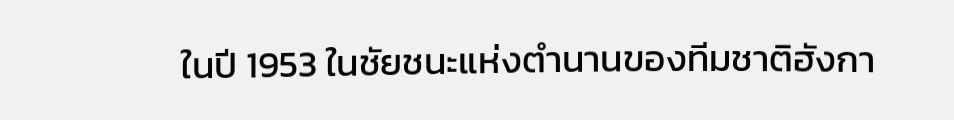ในปี 1953 ในชัยชนะแห่งตำนานของทีมชาติฮังกา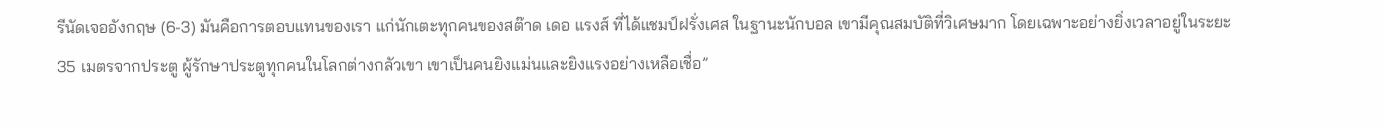รีนัดเจออังกฤษ (6-3) มันคือการตอบแทนของเรา แก่นักเตะทุกคนของสต๊าด เดอ แรงส์ ที่ได้แชมป์ฝรั่งเศส ในฐานะนักบอล เขามีคุณสมบัติที่วิเศษมาก โดยเฉพาะอย่างยิ่งเวลาอยู่ในระยะ 35 เมตรจากประตู ผู้รักษาประตูทุกคนในโลกต่างกลัวเขา เขาเป็นคนยิงแม่นและยิงแรงอย่างเหลือเชื่อ”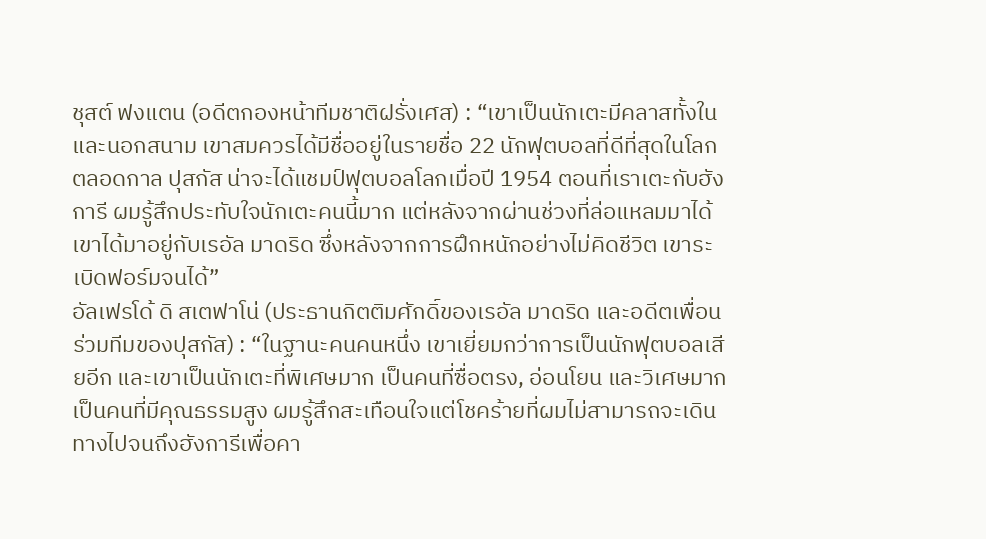ชุสต์ ฟงแตน (อดีตกองหน้าทีมชาติฝรั่งเศส) : “เขาเป็นนักเตะมีคลาสทั้งในและนอกสนาม เขาสมควรได้มีชื่ออยู่ในรายชื่อ 22 นักฟุตบอลที่ดีที่สุดในโลกตลอดกาล ปุสกัส น่าจะได้แชมป์ฟุตบอลโลกเมื่อปี 1954 ตอนที่เราเตะกับฮังการี ผมรู้สึกประทับใจนักเตะคนนี้มาก แต่หลังจากผ่านช่วงที่ล่อแหลมมาได้ เขาได้มาอยู่กับเรอัล มาดริด ซึ่งหลังจากการฝึกหนักอย่างไม่คิดชีวิต เขาระเบิดฟอร์มจนได้”
อัลเฟรโด้ ดิ สเตฟาโน่ (ประธานกิตติมศักดิ์ของเรอัล มาดริด และอดีตเพื่อนร่วมทีมของปุสกัส) : “ในฐานะคนคนหนึ่ง เขาเยี่ยมกว่าการเป็นนักฟุตบอลเสียอีก และเขาเป็นนักเตะที่พิเศษมาก เป็นคนที่ซื่อตรง, อ่อนโยน และวิเศษมาก เป็นคนที่มีคุณธรรมสูง ผมรู้สึกสะเทือนใจแต่โชคร้ายที่ผมไม่สามารถจะเดินทางไปจนถึงฮังการีเพื่อคา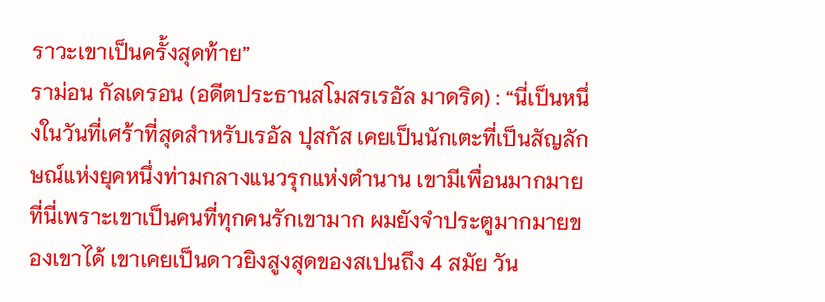ราวะเขาเป็นครั้งสุดท้าย”
ราม่อน กัลเดรอน (อดีตประธานสโมสรเรอัล มาดริด) : “นี่เป็นหนึ่งในวันที่เศร้าที่สุดสำหรับเรอัล ปุสกัส เคยเป็นนักเตะที่เป็นสัญลักษณ์แห่งยุคหนึ่งท่ามกลางแนวรุกแห่งตำนาน เขามีเพื่อนมากมายที่นี่เพราะเขาเป็นคนที่ทุกคนรักเขามาก ผมยังจำประตูมากมายของเขาได้ เขาเคยเป็นดาวยิงสูงสุดของสเปนถึง 4 สมัย วัน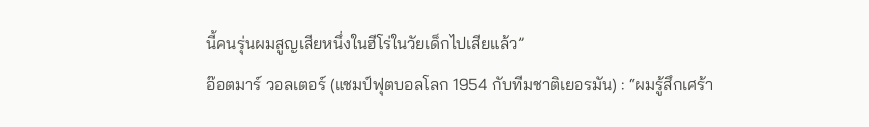นี้คนรุ่นผมสูญเสียหนึ่งในฮีโร่ในวัยเด็กไปเสียแล้ว”
อ๊อตมาร์ วอลเตอร์ (แชมป์ฟุตบอลโลก 1954 กับทีมชาติเยอรมัน) : “ผมรู้สึกเศร้า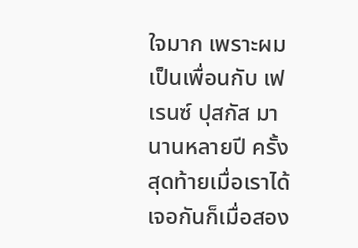ใจมาก เพราะผมเป็นเพื่อนกับ เฟเรนซ์ ปุสกัส มานานหลายปี ครั้งสุดท้ายเมื่อเราได้เจอกันก็เมื่อสอง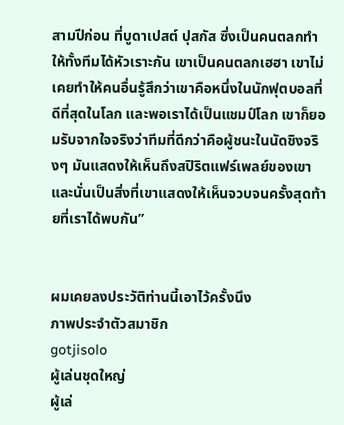สามปีก่อน ที่บูดาเปสต์ ปุสกัส ซึ่งเป็นคนตลกทำให้ทั้งทีมได้หัวเราะกัน เขาเป็นคนตลกเฮฮา เขาไม่เคยทำให้คนอื่นรู้สึกว่าเขาคือหนึ่งในนักฟุตบอลที่ดีที่สุดในโลก และพอเราได้เป็นแชมป์โลก เขาก็ยอมรับจากใจจริงว่าทีมที่ดีกว่าคือผู้ชนะในนัดชิงจริงๆ มันแสดงให้เห็นถึงสปิริตแฟร์เพลย์ของเขา และนั่นเป็นสิ่งที่เขาแสดงให้เห็นจวบจนครั้งสุดท้ายที่เราได้พบกัน”


ผมเคยลงประวัติท่านนี้เอาไว้ครั้งนึง
ภาพประจำตัวสมาชิก
gotjisolo
ผู้เล่นชุดใหญ่
ผู้เล่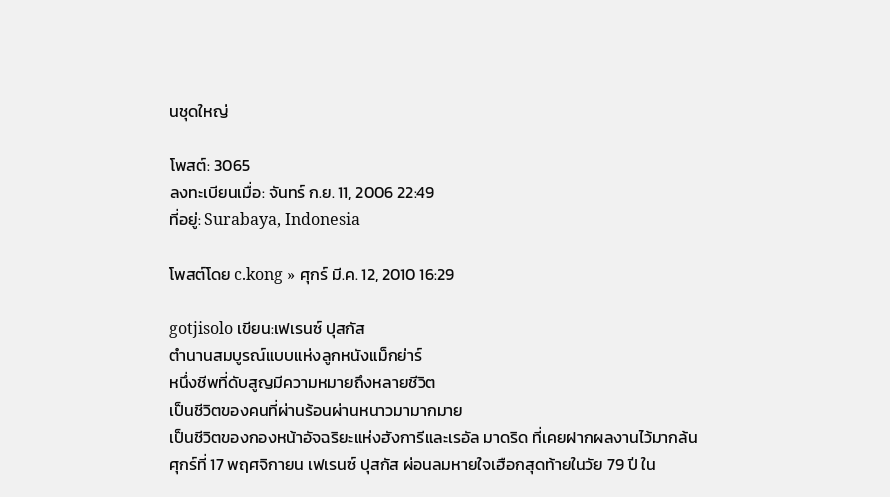นชุดใหญ่

โพสต์: 3065
ลงทะเบียนเมื่อ: จันทร์ ก.ย. 11, 2006 22:49
ที่อยู่: Surabaya, Indonesia

โพสต์โดย c.kong » ศุกร์ มี.ค. 12, 2010 16:29

gotjisolo เขียน:เฟเรนซ์ ปุสกัส
ตำนานสมบูรณ์แบบแห่งลูกหนังแม็กย่าร์
หนึ่งชีพที่ดับสูญมีความหมายถึงหลายชีวิต
เป็นชีวิตของคนที่ผ่านร้อนผ่านหนาวมามากมาย
เป็นชีวิตของกองหน้าอัจฉริยะแห่งฮังการีและเรอัล มาดริด ที่เคยฝากผลงานไว้มากล้น
ศุกร์ที่ 17 พฤศจิกายน เฟเรนซ์ ปุสกัส ผ่อนลมหายใจเฮือกสุดท้ายในวัย 79 ปี ใน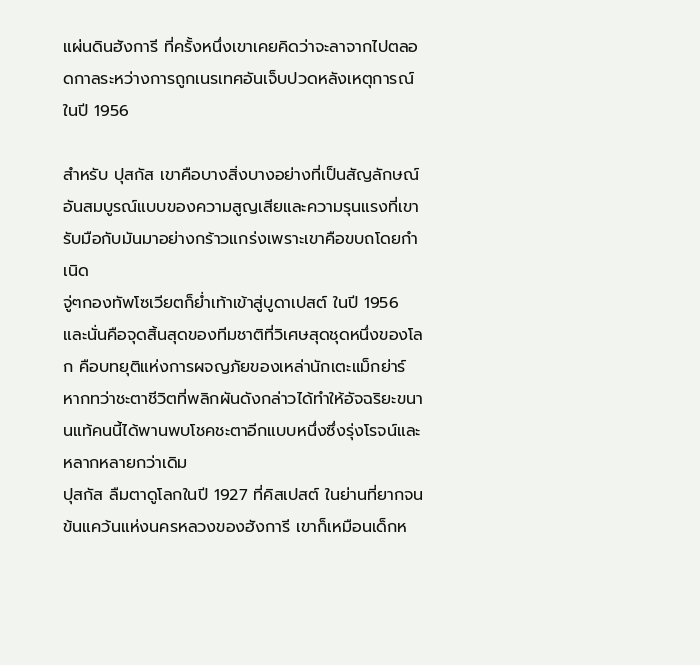แผ่นดินฮังการี ที่ครั้งหนึ่งเขาเคยคิดว่าจะลาจากไปตลอดกาลระหว่างการถูกเนรเทศอันเจ็บปวดหลังเหตุการณ์ในปี 1956

สำหรับ ปุสกัส เขาคือบางสิ่งบางอย่างที่เป็นสัญลักษณ์อันสมบูรณ์แบบของความสูญเสียและความรุนแรงที่เขารับมือกับมันมาอย่างกร้าวแกร่งเพราะเขาคือขบถโดยกำเนิด
จู่ๆกองทัพโซเวียตก็ย่ำเท้าเข้าสู่บูดาเปสต์ ในปี 1956 และนั่นคือจุดสิ้นสุดของทีมชาติที่วิเศษสุดชุดหนึ่งของโลก คือบทยุติแห่งการผจญภัยของเหล่านักเตะแม็กย่าร์ หากทว่าชะตาชีวิตที่พลิกผันดังกล่าวได้ทำให้อัจฉริยะขนานแท้คนนี้ได้พานพบโชคชะตาอีกแบบหนึ่งซึ่งรุ่งโรจน์และหลากหลายกว่าเดิม
ปุสกัส ลืมตาดูโลกในปี 1927 ที่คิสเปสต์ ในย่านที่ยากจนข้นแคว้นแห่งนครหลวงของฮังการี เขาก็เหมือนเด็กห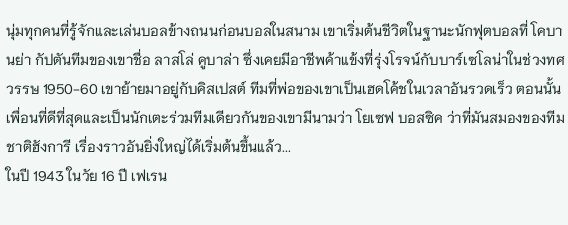นุ่มทุกคนที่รู้จักและเล่นบอลข้างถนนก่อนบอลในสนาม เขาเริ่มต้นชีวิตในฐานะนักฟุตบอลที่ โคบานย่า กัปตันทีมของเขาชื่อ ลาสโล่ คูบาล่า ซึ่งเคยมีอาชีพค้าแข้งที่รุ่งโรจน์กับบาร์เซโลน่าในช่วงทศวรรษ 1950-60 เขาย้ายมาอยู่กับคิสเปสต์ ทีมที่พ่อของเขาเป็นเฮดโค้ชในเวลาอันรวดเร็ว ตอนนั้นเพื่อนที่ดีที่สุดและเป็นนักเตะร่วมทีมเดียวกันของเขามีนามว่า โยเซฟ บอสซิค ว่าที่มันสมองของทีมชาติฮังการี เรื่องราวอันยิ่งใหญ่ได้เริ่มต้นขึ้นแล้ว...
ในปี 1943 ในวัย 16 ปี เฟเรน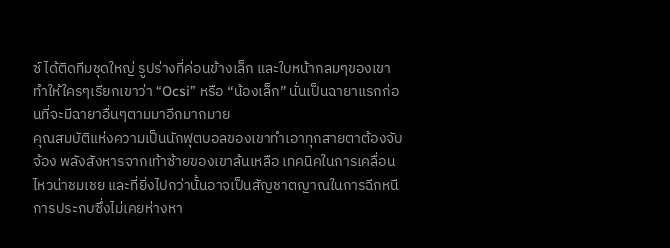ซ์ ได้ติดทีมชุดใหญ่ รูปร่างที่ค่อนข้างเล็ก และใบหน้ากลมๆของเขาทำให้ใครๆเรียกเขาว่า “Ocsi” หรือ “น้องเล็ก” นั่นเป็นฉายาแรกก่อนที่จะมีฉายาอื่นๆตามมาอีกมากมาย
คุณสมบัติแห่งความเป็นนักฟุตบอลของเขาทำเอาทุกสายตาต้องจับจ้อง พลังสังหารจากเท้าซ้ายของเขาล้นเหลือ เทคนิคในการเคลื่อนไหวน่าชมเชย และที่ยิ่งไปกว่านั้นอาจเป็นสัญชาตญาณในการฉีกหนีการประกบซึ่งไม่เคยห่างหา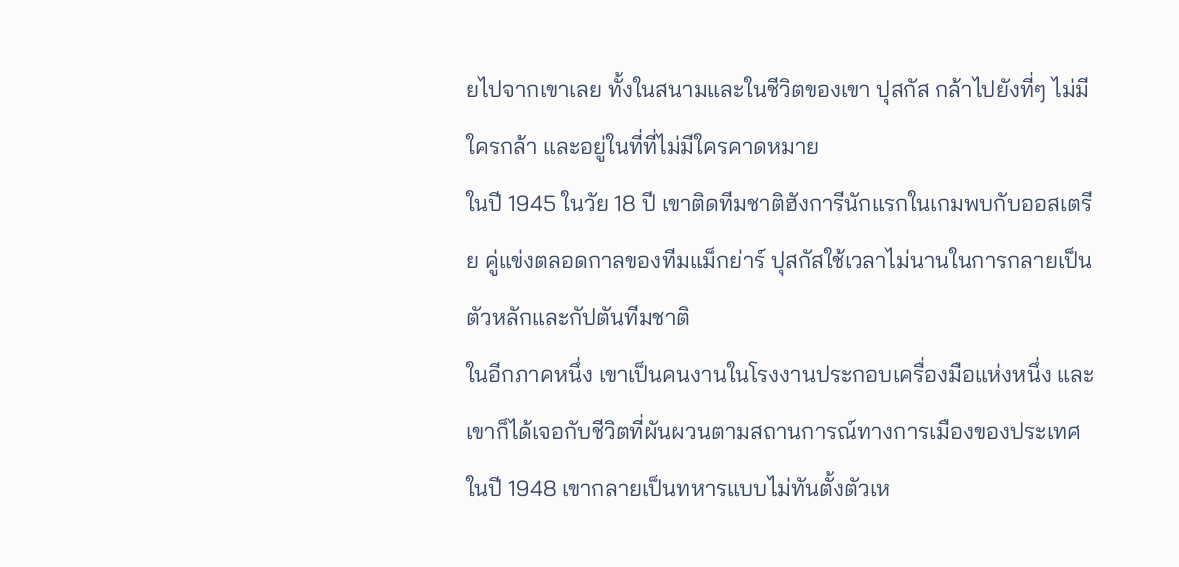ยไปจากเขาเลย ทั้งในสนามและในชีวิตของเขา ปุสกัส กล้าไปยังที่ๆ ไม่มีใครกล้า และอยู่ในที่ที่ไม่มีใครคาดหมาย
ในปี 1945 ในวัย 18 ปี เขาติดทีมชาติฮังการีนักแรกในเกมพบกับออสเตรีย คู่แข่งตลอดกาลของทีมแม็กย่าร์ ปุสกัสใช้เวลาไม่นานในการกลายเป็นตัวหลักและกัปตันทีมชาติ
ในอีกภาคหนึ่ง เขาเป็นคนงานในโรงงานประกอบเครื่องมือแห่งหนึ่ง และเขาก็ได้เจอกับชีวิตที่ผันผวนตามสถานการณ์ทางการเมืองของประเทศ ในปี 1948 เขากลายเป็นทหารแบบไม่ทันตั้งตัวเห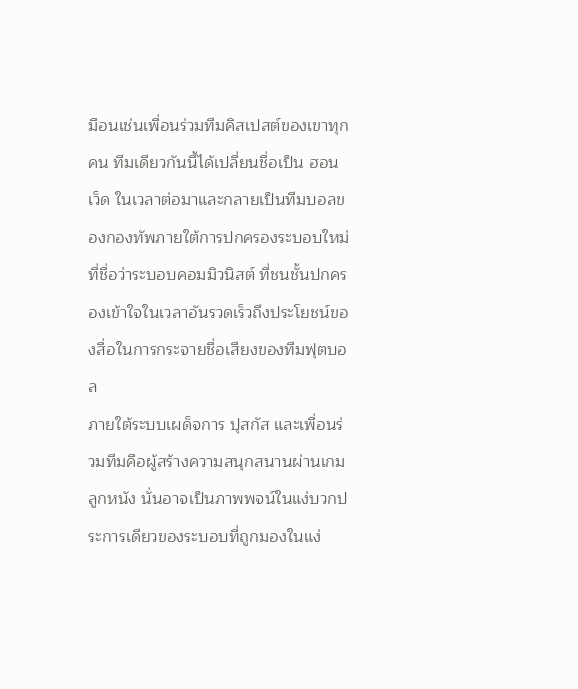มือนเช่นเพื่อนร่วมทีมคิสเปสต์ของเขาทุกคน ทีมเดียวกันนี้ได้เปลี่ยนชื่อเป็น ฮอนเว็ด ในเวลาต่อมาและกลายเป็นทีมบอลของกองทัพภายใต้การปกครองระบอบใหม่ที่ชื่อว่าระบอบคอมมิวนิสต์ ที่ชนชั้นปกครองเข้าใจในเวลาอันรวดเร็วถึงประโยชน์ของสื่อในการกระจายชื่อเสียงของทีมฟุตบอล
ภายใต้ระบบเผด็จการ ปุสกัส และเพื่อนร่วมทีมคือผู้สร้างความสนุกสนานผ่านเกมลูกหนัง นั่นอาจเป็นภาพพจน์ในแง่บวกประการเดียวของระบอบที่ถูกมองในแง่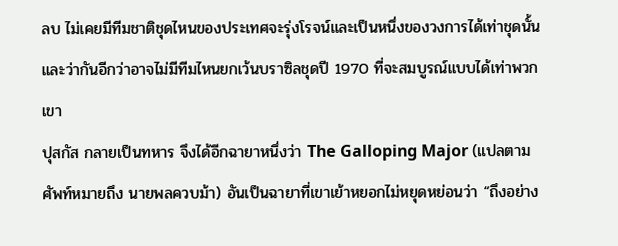ลบ ไม่เคยมีทีมชาติชุดไหนของประเทศจะรุ่งโรจน์และเป็นหนึ่งของวงการได้เท่าชุดนั้น และว่ากันอีกว่าอาจไม่มีทีมไหนยกเว้นบราซิลชุดปี 1970 ที่จะสมบูรณ์แบบได้เท่าพวกเขา
ปุสกัส กลายเป็นทหาร จึงได้อีกฉายาหนึ่งว่า The Galloping Major (แปลตามศัพท์หมายถึง นายพลควบม้า) อันเป็นฉายาที่เขาเย้าหยอกไม่หยุดหย่อนว่า “ถึงอย่าง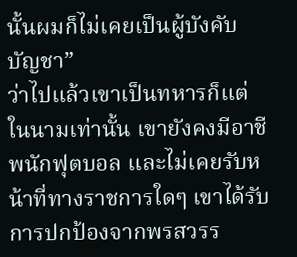นั้นผมก็ไม่เคยเป็นผู้บังคับบัญชา”
ว่าไปแล้วเขาเป็นทหารก็แต่ในนามเท่านั้น เขายังคงมีอาชีพนักฟุตบอล และไม่เคยรับหน้าที่ทางราชการใดๆ เขาได้รับการปกป้องจากพรสวรร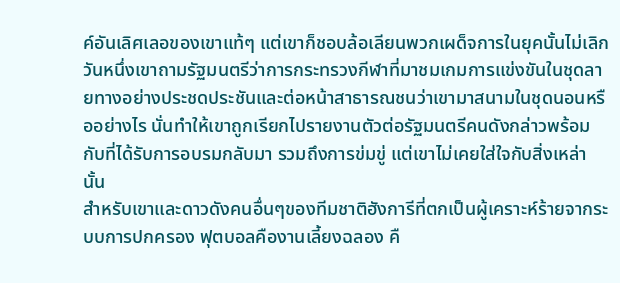ค์อันเลิศเลอของเขาแท้ๆ แต่เขาก็ชอบล้อเลียนพวกเผด็จการในยุคนั้นไม่เลิก วันหนึ่งเขาถามรัฐมนตรีว่าการกระทรวงกีฬาที่มาชมเกมการแข่งขันในชุดลายทางอย่างประชดประชันและต่อหน้าสาธารณชนว่าเขามาสนามในชุดนอนหรืออย่างไร นั่นทำให้เขาถูกเรียกไปรายงานตัวต่อรัฐมนตรีคนดังกล่าวพร้อมกับที่ได้รับการอบรมกลับมา รวมถึงการข่มขู่ แต่เขาไม่เคยใส่ใจกับสิ่งเหล่านั้น
สำหรับเขาและดาวดังคนอื่นๆของทีมชาติฮังการีที่ตกเป็นผู้เคราะห์ร้ายจากระบบการปกครอง ฟุตบอลคืองานเลี้ยงฉลอง คื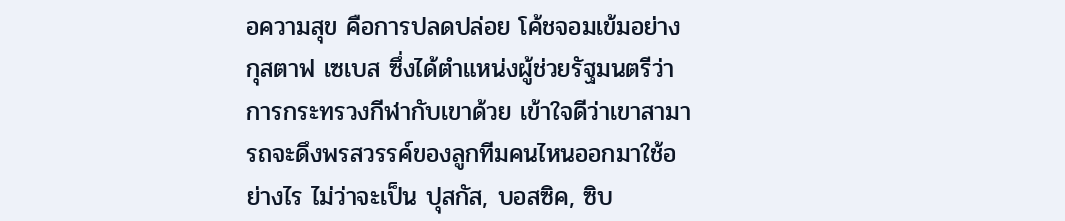อความสุข คือการปลดปล่อย โค้ชจอมเข้มอย่าง กุสตาฟ เซเบส ซึ่งได้ตำแหน่งผู้ช่วยรัฐมนตรีว่าการกระทรวงกีฬากับเขาด้วย เข้าใจดีว่าเขาสามารถจะดึงพรสวรรค์ของลูกทีมคนไหนออกมาใช้อย่างไร ไม่ว่าจะเป็น ปุสกัส, บอสซิค, ซิบ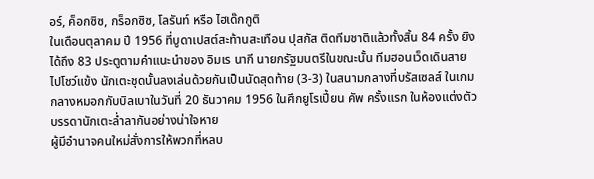อร์, ค็อกซิซ, กร็อกซิซ, โลรันท์ หรือ ไฮเด๊กกูติ
ในเดือนตุลาคม ปี 1956 ที่บูดาเปสต์สะท้านสะเทือน ปุสกัส ติดทีมชาติแล้วทั้งสิ้น 84 ครั้ง ยิงได้ถึง 83 ประตูตามคำแนะนำของ อิมเร นากี นายกรัฐมนตรีในขณะนั้น ทีมฮอนเว็ดเดินสายไปโชว์แข้ง นักเตะชุดนั้นลงเล่นด้วยกันเป็นนัดสุดท้าย (3-3) ในสนามกลางที่บรัสเซลส์ ในเกมกลางหมอกกับบิลเบาในวันที่ 20 ธันวาคม 1956 ในศึกยูโรเปี้ยน คัพ ครั้งแรก ในห้องแต่งตัว บรรดานักเตะล่ำลากันอย่างน่าใจหาย
ผู้มีอำนาจคนใหม่สั่งการให้พวกที่หลบ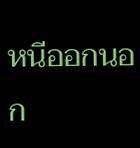หนีออกนอก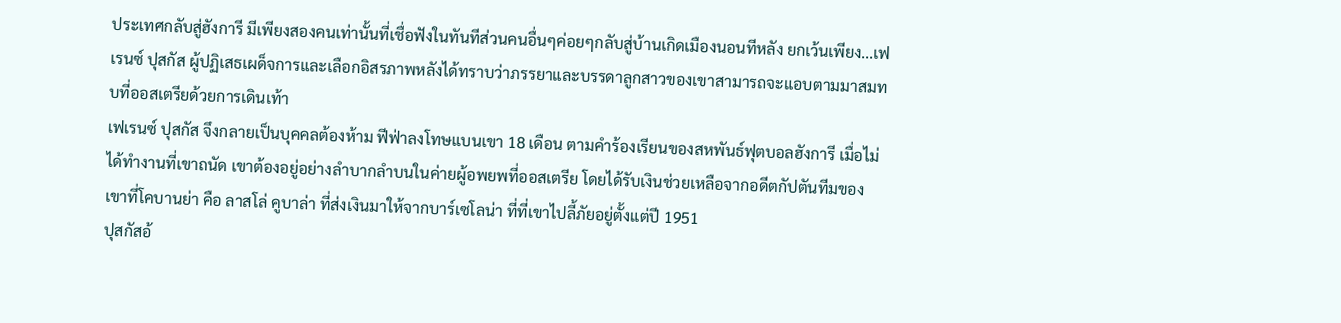ประเทศกลับสู่ฮังการี มีเพียงสองคนเท่านั้นที่เชื่อฟังในทันทีส่วนคนอื่นๆค่อยๆกลับสู่บ้านเกิดเมืองนอนทีหลัง ยกเว้นเพียง...เฟเรนซ์ ปุสกัส ผู้ปฏิเสธเผด็จการและเลือกอิสรภาพหลังได้ทราบว่าภรรยาและบรรดาลูกสาวของเขาสามารถจะแอบตามมาสมทบที่ออสเตรียด้วยการเดินเท้า
เฟเรนซ์ ปุสกัส จึงกลายเป็นบุคคลต้องห้าม ฟีฟ่าลงโทษแบนเขา 18 เดือน ตามคำร้องเรียนของสหพันธ์ฟุตบอลฮังการี เมื่อไม่ได้ทำงานที่เขาถนัด เขาต้องอยู่อย่างลำบากลำบนในค่ายผู้อพยพที่ออสเตรีย โดยได้รับเงินช่วยเหลือจากอดีตกัปตันทีมของเขาที่โคบานย่า คือ ลาสโล่ คูบาล่า ที่ส่งเงินมาให้จากบาร์เซโลน่า ที่ที่เขาไปลี้ภัยอยู่ตั้งแต่ปี 1951
ปุสกัสอ้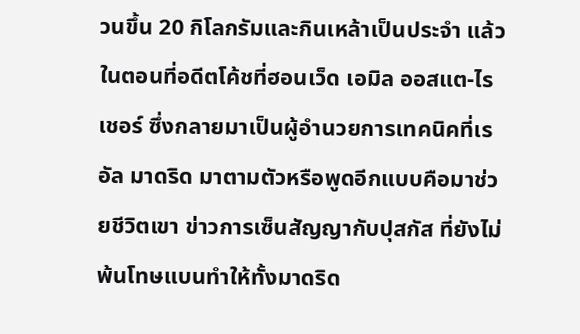วนขึ้น 20 กิโลกรัมและกินเหล้าเป็นประจำ แล้วในตอนที่อดีตโค้ชที่ฮอนเว็ด เอมิล ออสแต-ไรเชอร์ ซึ่งกลายมาเป็นผู้อำนวยการเทคนิคที่เรอัล มาดริด มาตามตัวหรือพูดอีกแบบคือมาช่วยชีวิตเขา ข่าวการเซ็นสัญญากับปุสกัส ที่ยังไม่พ้นโทษแบนทำให้ทั้งมาดริด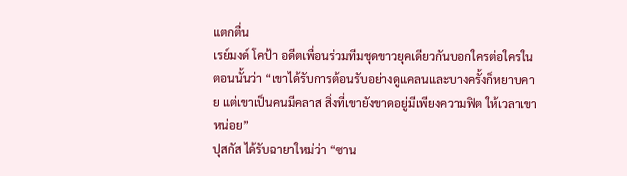แตกตื่น
เรย์มงด์ โคป้า อดีตเพื่อนร่วมทีมชุดขาวยุคเดียวกันบอกใครต่อใครในตอนนั้นว่า “เขาได้รับการต้อนรับอย่างดูแคลนและบางครั้งก็หยาบคาย แต่เขาเป็นคนมีคลาส สิ่งที่เขายังขาดอยู่มีเพียงความฟิต ให้เวลาเขาหน่อย”
ปุสกัส ได้รับฉายาใหม่ว่า “ซาน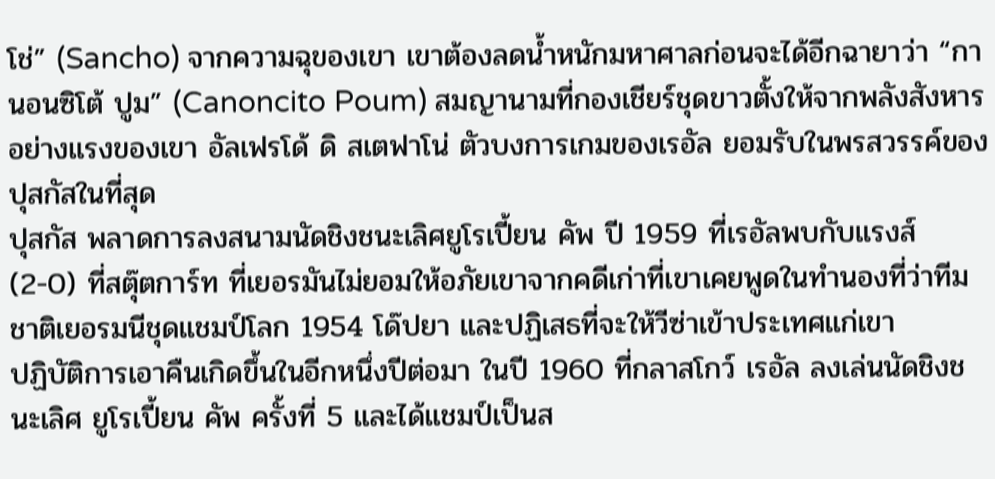โช่” (Sancho) จากความฉุของเขา เขาต้องลดน้ำหนักมหาศาลก่อนจะได้อีกฉายาว่า “กานอนซิโต้ ปูม” (Canoncito Poum) สมญานามที่กองเชียร์ชุดขาวตั้งให้จากพลังสังหารอย่างแรงของเขา อัลเฟรโด้ ดิ สเตฟาโน่ ตัวบงการเกมของเรอัล ยอมรับในพรสวรรค์ของปุสกัสในที่สุด
ปุสกัส พลาดการลงสนามนัดชิงชนะเลิศยูโรเปี้ยน คัพ ปี 1959 ที่เรอัลพบกับแรงส์ (2-0) ที่สตุ๊ตการ์ท ที่เยอรมันไม่ยอมให้อภัยเขาจากคดีเก่าที่เขาเคยพูดในทำนองที่ว่าทีมชาติเยอรมนีชุดแชมป์โลก 1954 โด๊ปยา และปฏิเสธที่จะให้วีซ่าเข้าประเทศแก่เขา
ปฏิบัติการเอาคืนเกิดขึ้นในอีกหนึ่งปีต่อมา ในปี 1960 ที่กลาสโกว์ เรอัล ลงเล่นนัดชิงชนะเลิศ ยูโรเปี้ยน คัพ ครั้งที่ 5 และได้แชมป์เป็นส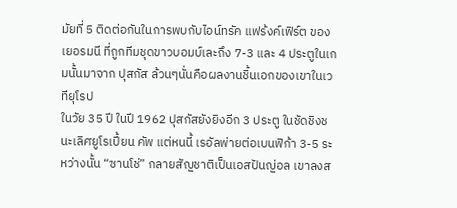มัยที่ 5 ติดต่อกันในการพบกับไอน์ทรัค แฟร้งค์เฟิร์ต ของเยอรมนี ที่ถูกทีมชุดขาวบอมบ์เละถึง 7-3 และ 4 ประตูในเกมนั้นมาจาก ปุสกัส ล้วนๆนั่นคือผลงานชิ้นเอกของเขาในเวทียุโรป
ในวัย 35 ปี ในปี 1962 ปุสกัสยังยิงอีก 3 ประตู ในชัดชิงชนะเลิศยูโรเปี้ยน คัพ แต่หนนี้ เรอัลพ่ายต่อเบนฟิก้า 3-5 ระหว่างนั้น “ซานโช่” กลายสัญชาติเป็นเอสปันญ่อล เขาลงส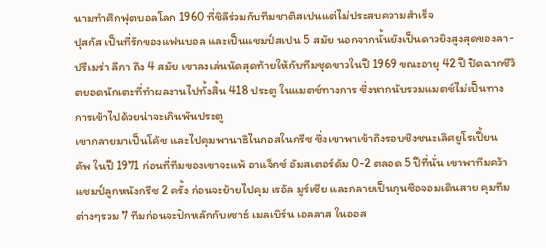นามทำศึกฟุตบอลโลก 1960 ที่ชิลีร่วมกับทีมชาติสเปนแต่ไม่ประสบความสำเร็จ
ปุสกัส เป็นที่รักของแฟนบอล และเป็นแชมป์สเปน 5 สมัย นอกจากนั้นยังเป็นดาวยิงสูงสุดของลา-ปรีเมร่า ลีกา ถึง 4 สมัย เขาลงเล่นนัดสุดท้ายให้กับทีมชุดขาวในปี 1969 ขณะอายุ 42 ปี ปิดฉากชีวิตยอดนักเตะที่ทำผลงานไปทั้งสิ้น 418 ประตู ในแมตช์ทางการ ซึ่งหากนับรวมแมตช์ไม่เป็นทางการเข้าไปด้วยน่าจะเกินพันประตู
เขากลายมาเป็นโค้ช และไปคุมพานาธิไนกอสในกรีซ ซึ่งเขาพาเข้าถึงรอบชิงชนะเลิศยูโรเปี้ยน คัพ ในปี 1971 ก่อนที่ทีมของเขาจะแพ้ อาแจ็กซ์ อัมสเตอร์ดัม 0-2 ตลอด 5 ปีที่นั่น เขาพาทีมคว้าแชมป์ลูกหนังกรีซ 2 ครั้ง ก่อนจะย้ายไปคุม เรอัล มูร์เซีย และกลายเป็นกุนซือจอมเดินสาย คุมทีมต่างๆรวม 7 ทีมก่อนจะปักหลักกับเซาธ์ เมลเบิร์น เอลลาส ในออส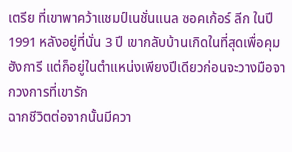เตรีย ที่เขาพาคว้าแชมป์เนชั่นแนล ซอคเก้อร์ ลีก ในปี 1991 หลังอยู่ที่นั่น 3 ปี เขากลับบ้านเกิดในที่สุดเพื่อคุมฮังการี แต่ก็อยู่ในตำแหน่งเพียงปีเดียวก่อนจะวางมือจากวงการที่เขารัก
ฉากชีวิตต่อจากนั้นมีควา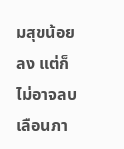มสุขน้อยลง แต่ก็ไม่อาจลบเลือนภา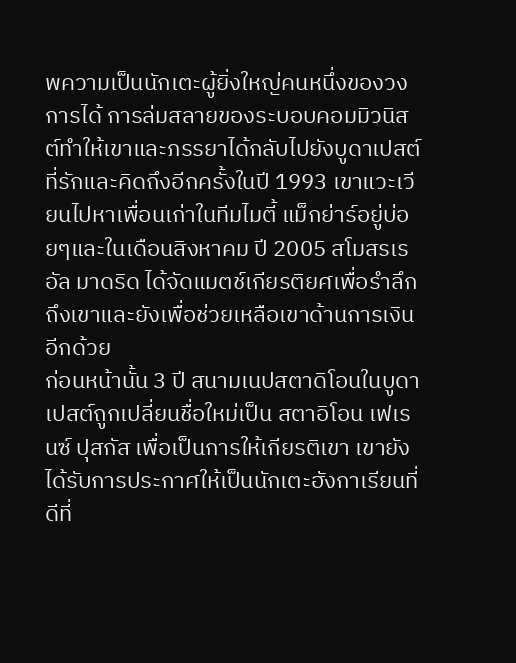พความเป็นนักเตะผู้ยิ่งใหญ่คนหนึ่งของวงการได้ การล่มสลายของระบอบคอมมิวนิสต์ทำให้เขาและภรรยาได้กลับไปยังบูดาเปสต์ที่รักและคิดถึงอีกครั้งในปี 1993 เขาแวะเวียนไปหาเพื่อนเก่าในทีมไมตี้ แม็กย่าร์อยู่บ่อยๆและในเดือนสิงหาคม ปี 2005 สโมสรเรอัล มาดริด ได้จัดแมตช์เกียรติยศเพื่อรำลึกถึงเขาและยังเพื่อช่วยเหลือเขาด้านการเงินอีกด้วย
ก่อนหน้านั้น 3 ปี สนามเนปสตาดิโอนในบูดาเปสต์ถูกเปลี่ยนชื่อใหม่เป็น สตาอิโอน เฟเรนซ์ ปุสกัส เพื่อเป็นการให้เกียรติเขา เขายังได้รับการประกาศให้เป็นนักเตะฮังกาเรียนที่ดีที่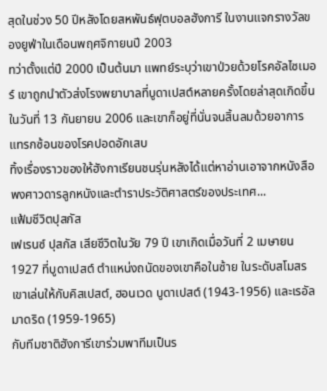สุดในช่วง 50 ปีหลังโดยสหพันธ์ฟุตบอลฮังการี ในงานแจกรางวัลของยูฟ่าในเดือนพฤศจิกายนปี 2003
ทว่าตั้งแต่ปี 2000 เป็นต้นมา แพทย์ระบุว่าเขาป่วยด้วยโรคอัลไซเมอร์ เขาถูกนำตัวส่งโรงพยาบาลที่บูดาเปสต์หลายครั้งโดยล่าสุดเกิดขึ้นในวันที่ 13 กันยายน 2006 และเขาก็อยู่ที่นั่นจนสิ้นลมด้วยอาการแทรกซ้อนของโรคปอดอักเสบ
ทิ้งเรื่องราวของให้ฮังกาเรียนชนรุ่นหลังได้แต่หาอ่านเอาจากหนังสือพงศาวดารลูกหนังและตำราประวัติศาสตร์ของประเทศ...
แฟ้มชีวิตปุสกัส
เฟเรนซ์ ปุสกัส เสียชีวิตในวัย 79 ปี เขาเกิดเมื่อวันที่ 2 เมษายน 1927 ที่บูดาเปสต์ ตำแหน่งถนัดของเขาคือในซ้าย ในระดับสโมสรเขาเล่นให้กับคิสเปสต์, ฮอนเวด บูดาเปสต์ (1943-1956) และเรอัล มาดริด (1959-1965)
กับทีมชาติฮังการีเขาร่วมพาทีมเป็นร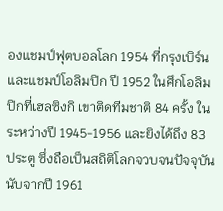องแชมป์ฟุตบอลโลก 1954 ที่กรุงเบิร์น และแชมป์โอลิมปิก ปี 1952 ในศึกโอลิมปิกที่เฮลซิงกิ เขาติดทีมชาติ 84 ครั้ง ในระหว่างปี 1945-1956 และยิงได้ถึง 83 ประตู ซึ่งถือเป็นสถิติโลกจวบจนปัจจุบัน
นับจากปี 1961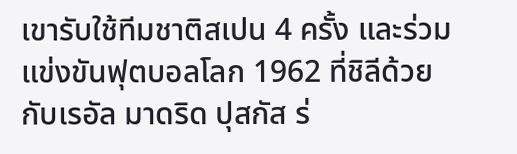เขารับใช้ทีมชาติสเปน 4 ครั้ง และร่วมแข่งขันฟุตบอลโลก 1962 ที่ชิลีด้วย
กับเรอัล มาดริด ปุสกัส ร่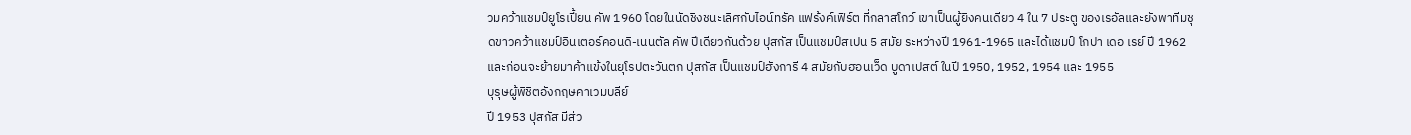วมคว้าแชมป์ยูโรเปี้ยน คัพ 1960 โดยในนัดชิงชนะเลิศกับไอน์ทรัค แฟร้งค์เฟิร์ต ที่กลาสโกว์ เขาเป็นผู้ยิงคนเดียว 4 ใน 7 ประตู ของเรอัลและยังพาทีมชุดขาวคว้าแชมป์อินเตอร์คอนดิ-เนนตัล คัพ ปีเดียวกันด้วย ปุสกัส เป็นแชมป์สเปน 5 สมัย ระหว่างปี 1961-1965 และได้แชมป์ โกปา เดอ เรย์ ปี 1962 และก่อนจะย้ายมาค้าแข้งในยุโรปตะวันตก ปุสกัส เป็นแชมป์ฮังการี 4 สมัยกับฮอนเว็ด บูดาเปสต์ ในปี 1950, 1952, 1954 และ 1955
บุรุษผู้พิชิตอังกฤษคาเวมบลีย์
ปี 1953 ปุสกัส มีส่ว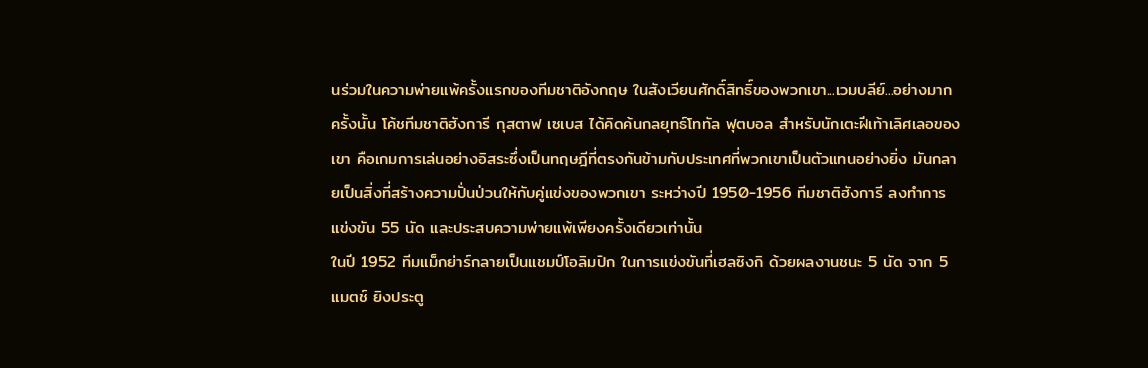นร่วมในความพ่ายแพ้ครั้งแรกของทีมชาติอังกฤษ ในสังเวียนศักดิ์สิทธิ์ของพวกเขา...เวมบลีย์...อย่างมาก ครั้งนั้น โค้ชทีมชาติฮังการี กุสตาฟ เซเบส ได้คิดค้นกลยุทธ์โททัล ฟุตบอล สำหรับนักเตะฝีเท้าเลิศเลอของเขา คือเกมการเล่นอย่างอิสระซึ่งเป็นทฤษฎีที่ตรงกันข้ามกับประเทศที่พวกเขาเป็นตัวแทนอย่างยิ่ง มันกลายเป็นสิ่งที่สร้างความปั่นป่วนให้กับคู่แข่งของพวกเขา ระหว่างปี 1950-1956 ทีมชาติฮังการี ลงทำการแข่งขัน 55 นัด และประสบความพ่ายแพ้เพียงครั้งเดียวเท่านั้น
ในปี 1952 ทีมแม็กย่าร์กลายเป็นแชมป์โอลิมปิก ในการแข่งขันที่เฮลซิงกิ ด้วยผลงานชนะ 5 นัด จาก 5 แมตช์ ยิงประตู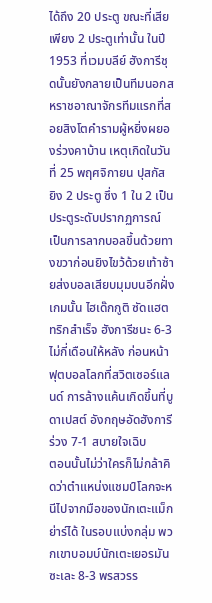ได้ถึง 20 ประตู ขณะที่เสียเพียง 2 ประตูเท่านั้น ในปี 1953 ที่เวมบลีย์ ฮังการีชุดนั้นยังกลายเป็นทีมนอกสหราชอาณาจักรทีมแรกที่สอยสิงโตคำรามผู้หยิ่งผยองร่วงคาบ้าน เหตุเกิดในวันที่ 25 พฤศจิกายน ปุสกัส ยิง 2 ประตู ซึ่ง 1 ใน 2 เป็นประตูระดับปรากฏการณ์ เป็นการลากบอลขึ้นด้วยทางขวาก่อนยิงไขว้ด้วยเท้าซ้ายส่งบอลเสียบมุมบนอีกฝั่ง เกมนั้น ไฮเด๊กกูติ ซัดแฮตทริกสำเร็จ ฮังการีชนะ 6-3 ไม่กี่เดือนให้หลัง ก่อนหน้าฟุตบอลโลกที่สวิตเซอร์แลนด์ การล้างแค้นเกิดขึ้นที่บูดาเปสต์ อังกฤษอัดฮังการีร่วง 7-1 สบายใจเฉิบ
ตอนนั้นไม่ว่าใครก็ไม่กล้าคิดว่าตำแหน่งแชมป์โลกจะหนีไปจากมือของนักเตะแม็กย่าร์ได้ ในรอบแบ่งกลุ่ม พวกเขาบอมบ์นักเตะเยอรมันซะเละ 8-3 พรสวรร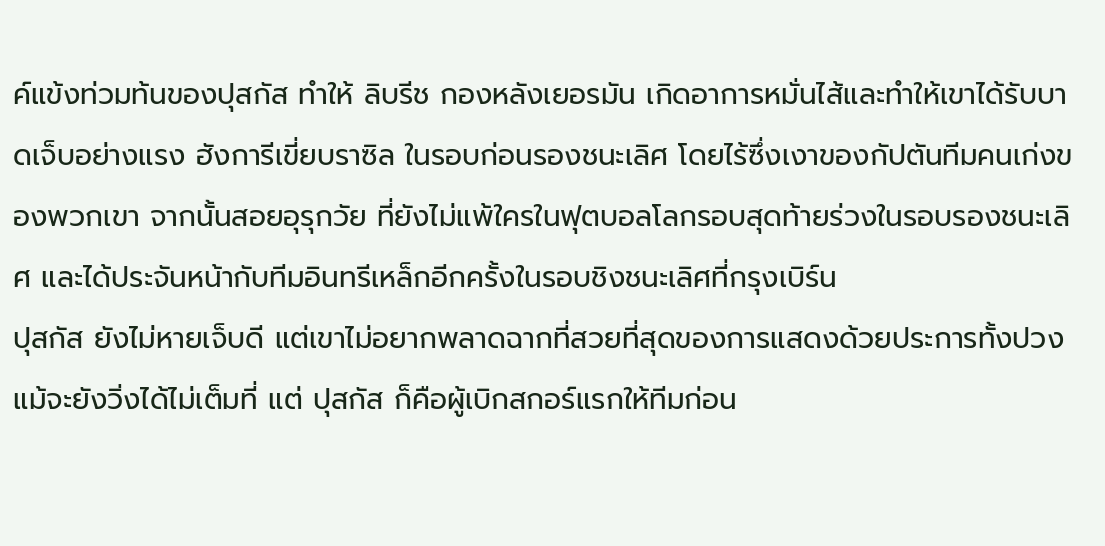ค์แข้งท่วมท้นของปุสกัส ทำให้ ลิบรีช กองหลังเยอรมัน เกิดอาการหมั่นไส้และทำให้เขาได้รับบาดเจ็บอย่างแรง ฮังการีเขี่ยบราซิล ในรอบก่อนรองชนะเลิศ โดยไร้ซึ่งเงาของกัปตันทีมคนเก่งของพวกเขา จากนั้นสอยอุรุกวัย ที่ยังไม่แพ้ใครในฟุตบอลโลกรอบสุดท้ายร่วงในรอบรองชนะเลิศ และได้ประจันหน้ากับทีมอินทรีเหล็กอีกครั้งในรอบชิงชนะเลิศที่กรุงเบิร์น
ปุสกัส ยังไม่หายเจ็บดี แต่เขาไม่อยากพลาดฉากที่สวยที่สุดของการแสดงด้วยประการทั้งปวง แม้จะยังวิ่งได้ไม่เต็มที่ แต่ ปุสกัส ก็คือผู้เบิกสกอร์แรกให้ทีมก่อน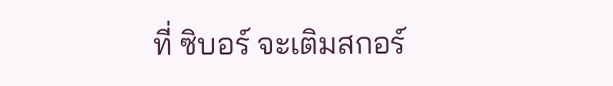ที่ ซิบอร์ จะเติมสกอร์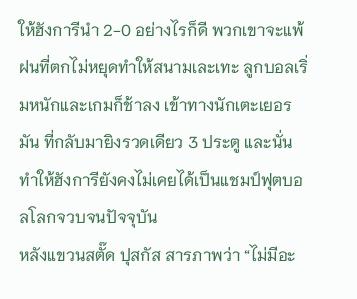ให้ฮังการีนำ 2-0 อย่างไรก็ดี พวกเขาจะแพ้ฝนที่ตกไม่หยุดทำให้สนามเละเทะ ลูกบอลเริ่มหนักและเกมก็ช้าลง เข้าทางนักเตะเยอรมัน ที่กลับมายิงรวดเดียว 3 ประตู และนั่นทำให้ฮังการียังคงไม่เคยได้เป็นแชมป์ฟุตบอลโลกจวบจนปัจจุบัน
หลังแขวนสตั๊ด ปุสกัส สารภาพว่า “ไม่มีอะ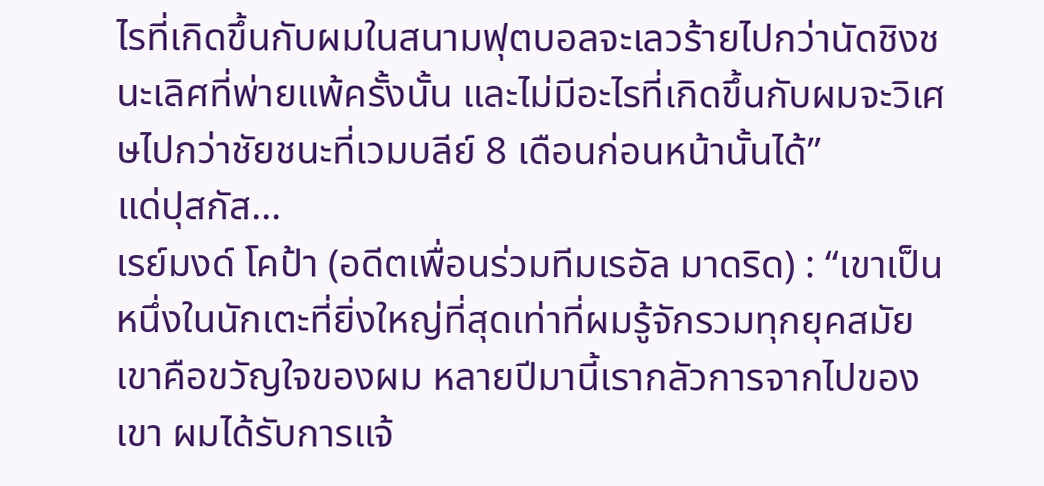ไรที่เกิดขึ้นกับผมในสนามฟุตบอลจะเลวร้ายไปกว่านัดชิงชนะเลิศที่พ่ายแพ้ครั้งนั้น และไม่มีอะไรที่เกิดขึ้นกับผมจะวิเศษไปกว่าชัยชนะที่เวมบลีย์ 8 เดือนก่อนหน้านั้นได้”
แด่ปุสกัส...
เรย์มงด์ โคป้า (อดีตเพื่อนร่วมทีมเรอัล มาดริด) : “เขาเป็นหนึ่งในนักเตะที่ยิ่งใหญ่ที่สุดเท่าที่ผมรู้จักรวมทุกยุคสมัย เขาคือขวัญใจของผม หลายปีมานี้เรากลัวการจากไปของเขา ผมได้รับการแจ้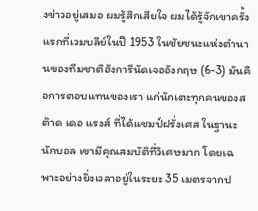งข่าวอยู่เสมอ ผมรู้สึกเสียใจ ผมได้รู้จักเขาครั้งแรกที่เวมบลีย์ในปี 1953 ในชัยชนะแห่งตำนานของทีมชาติฮังการีนัดเจออังกฤษ (6-3) มันคือการตอบแทนของเรา แก่นักเตะทุกคนของสต๊าด เดอ แรงส์ ที่ได้แชมป์ฝรั่งเศส ในฐานะนักบอล เขามีคุณสมบัติที่วิเศษมาก โดยเฉพาะอย่างยิ่งเวลาอยู่ในระยะ 35 เมตรจากป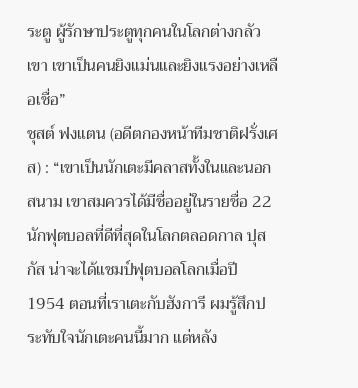ระตู ผู้รักษาประตูทุกคนในโลกต่างกลัวเขา เขาเป็นคนยิงแม่นและยิงแรงอย่างเหลือเชื่อ”
ชุสต์ ฟงแตน (อดีตกองหน้าทีมชาติฝรั่งเศส) : “เขาเป็นนักเตะมีคลาสทั้งในและนอกสนาม เขาสมควรได้มีชื่ออยู่ในรายชื่อ 22 นักฟุตบอลที่ดีที่สุดในโลกตลอดกาล ปุสกัส น่าจะได้แชมป์ฟุตบอลโลกเมื่อปี 1954 ตอนที่เราเตะกับฮังการี ผมรู้สึกประทับใจนักเตะคนนี้มาก แต่หลัง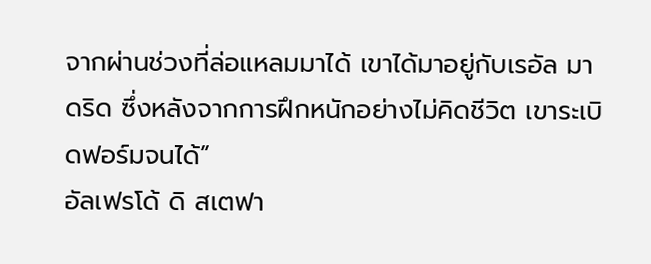จากผ่านช่วงที่ล่อแหลมมาได้ เขาได้มาอยู่กับเรอัล มาดริด ซึ่งหลังจากการฝึกหนักอย่างไม่คิดชีวิต เขาระเบิดฟอร์มจนได้”
อัลเฟรโด้ ดิ สเตฟา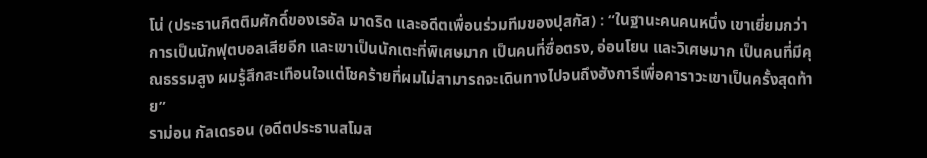โน่ (ประธานกิตติมศักดิ์ของเรอัล มาดริด และอดีตเพื่อนร่วมทีมของปุสกัส) : “ในฐานะคนคนหนึ่ง เขาเยี่ยมกว่าการเป็นนักฟุตบอลเสียอีก และเขาเป็นนักเตะที่พิเศษมาก เป็นคนที่ซื่อตรง, อ่อนโยน และวิเศษมาก เป็นคนที่มีคุณธรรมสูง ผมรู้สึกสะเทือนใจแต่โชคร้ายที่ผมไม่สามารถจะเดินทางไปจนถึงฮังการีเพื่อคาราวะเขาเป็นครั้งสุดท้าย”
ราม่อน กัลเดรอน (อดีตประธานสโมส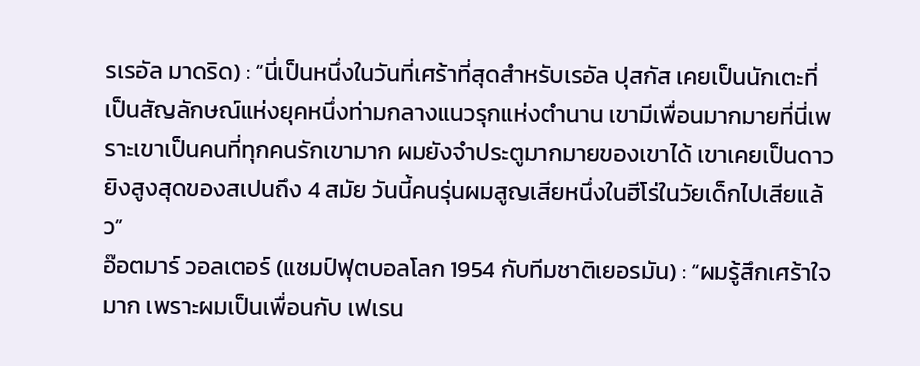รเรอัล มาดริด) : “นี่เป็นหนึ่งในวันที่เศร้าที่สุดสำหรับเรอัล ปุสกัส เคยเป็นนักเตะที่เป็นสัญลักษณ์แห่งยุคหนึ่งท่ามกลางแนวรุกแห่งตำนาน เขามีเพื่อนมากมายที่นี่เพราะเขาเป็นคนที่ทุกคนรักเขามาก ผมยังจำประตูมากมายของเขาได้ เขาเคยเป็นดาวยิงสูงสุดของสเปนถึง 4 สมัย วันนี้คนรุ่นผมสูญเสียหนึ่งในฮีโร่ในวัยเด็กไปเสียแล้ว”
อ๊อตมาร์ วอลเตอร์ (แชมป์ฟุตบอลโลก 1954 กับทีมชาติเยอรมัน) : “ผมรู้สึกเศร้าใจมาก เพราะผมเป็นเพื่อนกับ เฟเรน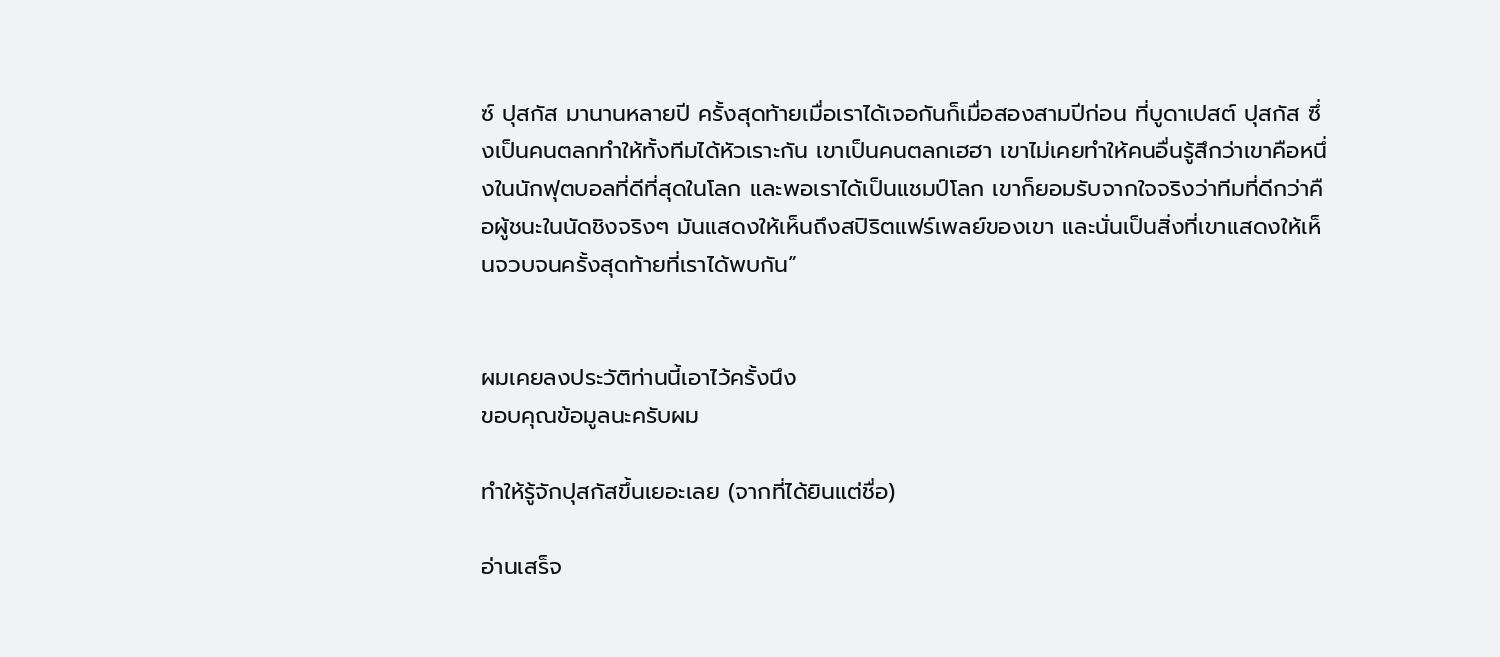ซ์ ปุสกัส มานานหลายปี ครั้งสุดท้ายเมื่อเราได้เจอกันก็เมื่อสองสามปีก่อน ที่บูดาเปสต์ ปุสกัส ซึ่งเป็นคนตลกทำให้ทั้งทีมได้หัวเราะกัน เขาเป็นคนตลกเฮฮา เขาไม่เคยทำให้คนอื่นรู้สึกว่าเขาคือหนึ่งในนักฟุตบอลที่ดีที่สุดในโลก และพอเราได้เป็นแชมป์โลก เขาก็ยอมรับจากใจจริงว่าทีมที่ดีกว่าคือผู้ชนะในนัดชิงจริงๆ มันแสดงให้เห็นถึงสปิริตแฟร์เพลย์ของเขา และนั่นเป็นสิ่งที่เขาแสดงให้เห็นจวบจนครั้งสุดท้ายที่เราได้พบกัน”


ผมเคยลงประวัติท่านนี้เอาไว้ครั้งนึง
ขอบคุณข้อมูลนะครับผม

ทำให้รู้จักปุสกัสขึ้นเยอะเลย (จากที่ได้ยินแต่ชื่อ)

อ่านเสร็จ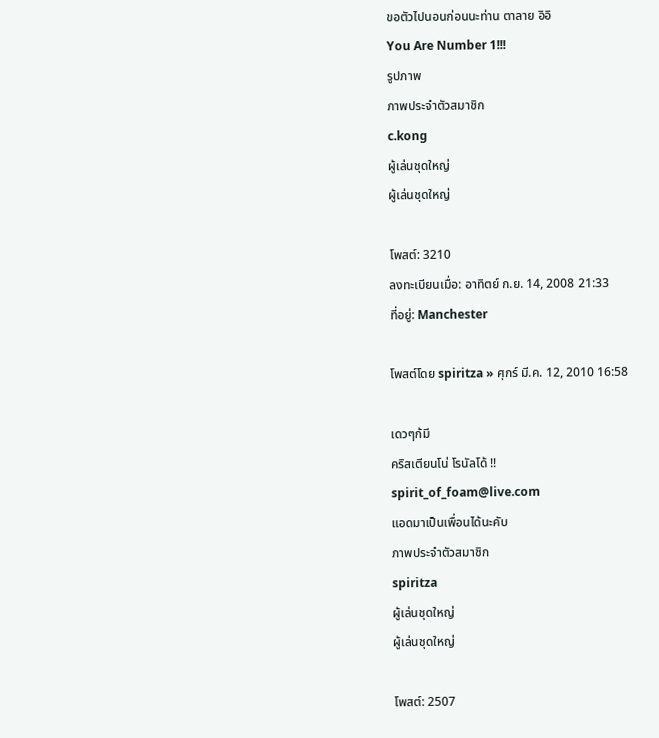ขอตัวไปนอนก่อนนะท่าน ตาลาย อิอิ
You Are Number 1!!!
รูปภาพ
ภาพประจำตัวสมาชิก
c.kong
ผู้เล่นชุดใหญ่
ผู้เล่นชุดใหญ่

โพสต์: 3210
ลงทะเบียนเมื่อ: อาทิตย์ ก.ย. 14, 2008 21:33
ที่อยู่: Manchester

โพสต์โดย spiritza » ศุกร์ มี.ค. 12, 2010 16:58

เดวๆก้มี
คริสเตียนโน่ โรนัลโด้ !!
spirit_of_foam@live.com
แอดมาเป็นเพื่อนได้นะคับ
ภาพประจำตัวสมาชิก
spiritza
ผู้เล่นชุดใหญ่
ผู้เล่นชุดใหญ่

โพสต์: 2507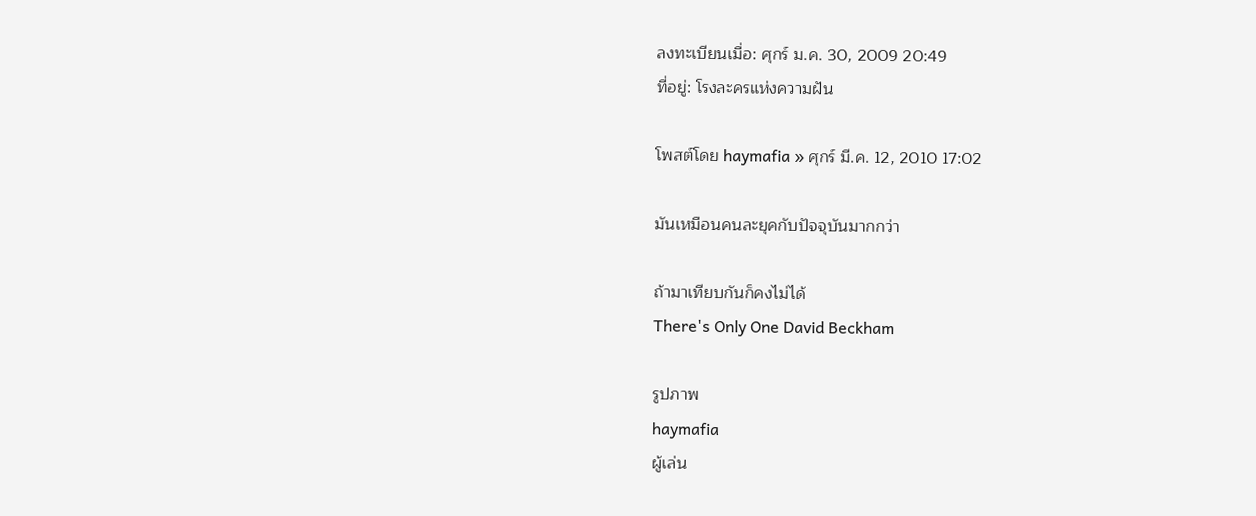ลงทะเบียนเมื่อ: ศุกร์ ม.ค. 30, 2009 20:49
ที่อยู่: โรงละครแห่งความฝัน

โพสต์โดย haymafia » ศุกร์ มี.ค. 12, 2010 17:02

มันเหมือนคนละยุคกับปัจจุบันมากกว่า

ถ้ามาเทียบกันก็คงไม่ได้
There's Only One David Beckham

รูปภาพ
haymafia
ผู้เล่น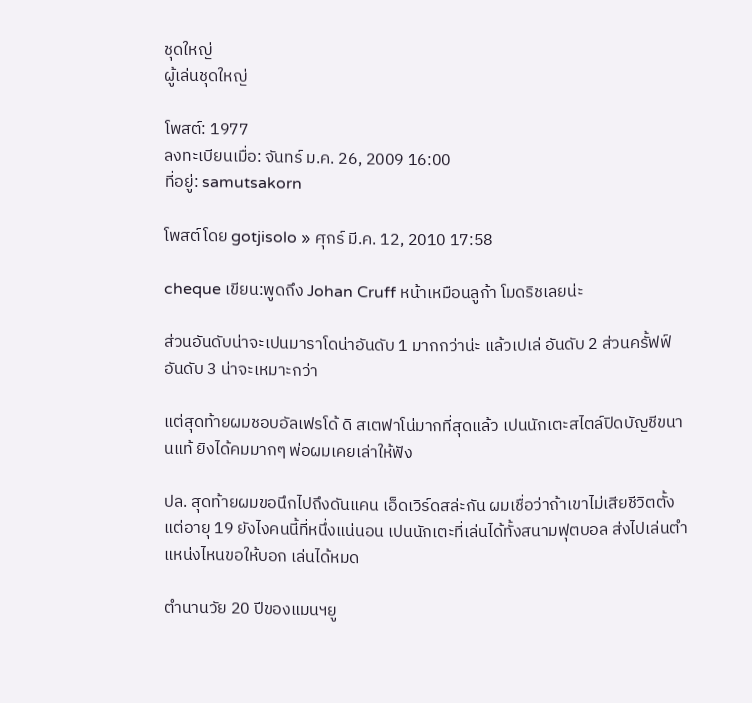ชุดใหญ่
ผู้เล่นชุดใหญ่

โพสต์: 1977
ลงทะเบียนเมื่อ: จันทร์ ม.ค. 26, 2009 16:00
ที่อยู่: samutsakorn

โพสต์โดย gotjisolo » ศุกร์ มี.ค. 12, 2010 17:58

cheque เขียน:พูดถึง Johan Cruff หน้าเหมือนลูก้า โมดริชเลยน่ะ

ส่วนอันดับน่าจะเปนมาราโดน่าอันดับ 1 มากกว่าน่ะ แล้วเปเล่ อันดับ 2 ส่วนครั้ฟฟ์อันดับ 3 น่าจะเหมาะกว่า

แต่สุดท้ายผมชอบอัลเฟรโด้ ดิ สเตฟาโน่มากที่สุดแล้ว เปนนักเตะสไตล์ปิดบัญชีขนานแท้ ยิงได้คมมากๆ พ่อผมเคยเล่าให้ฟัง

ปล. สุดท้ายผมขอนึกไปถึงดันแคน เอ็ดเวิร์ดสล่ะกัน ผมเชื่อว่าถ้าเขาไม่เสียชีวิตตั้งแต่อายุ 19 ยังไงคนนี้ที่หนึ่งแน่นอน เปนนักเตะที่เล่นได้ทั้งสนามฟุตบอล ส่งไปเล่นตำแหน่งไหนขอให้บอก เล่นได้หมด

ตำนานวัย 20 ปีของแมนฯยู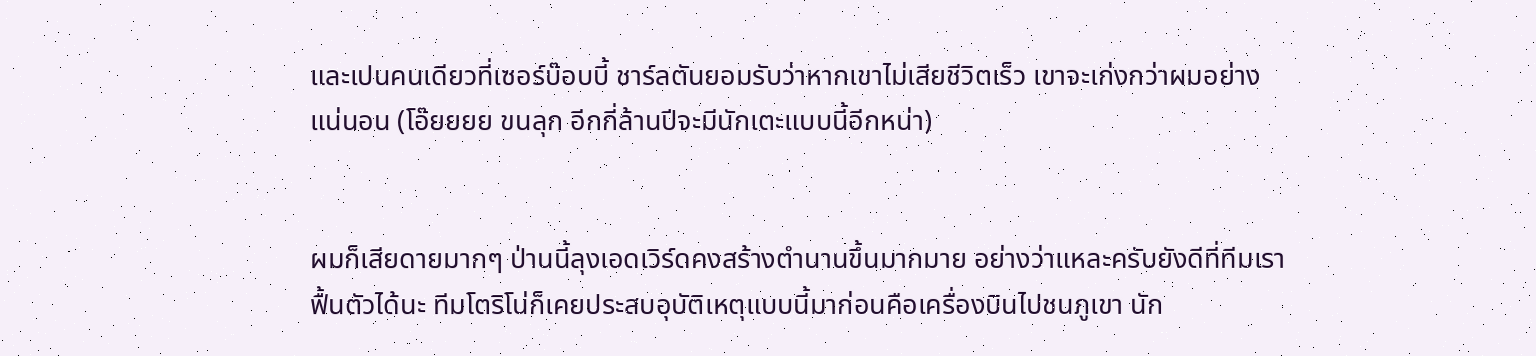และเปนคนเดียวที่เซอร์บ๊อบบี้ ชาร์ลตันยอมรับว่าหากเขาไม่เสียชีวิตเร็ว เขาจะเก่งกว่าผมอย่างแน่นอน (โอ๊ยยยย ขนลุก อีกกี่ล้านปีจะมีนักเตะแบบนี้อีกหน่า)


ผมก็เสียดายมากๆ ป่านนี้ลุงเอดเวิร์ดคงสร้างตำนานขึ้นมากมาย อย่างว่าแหละครับยังดีที่ทีมเราฟื้นตัวได้นะ ทีมโตริโน่ก็เคยประสบอุบัติเหตุแบบนี้มาก่อนคือเครื่องบินไปชนภูเขา นัก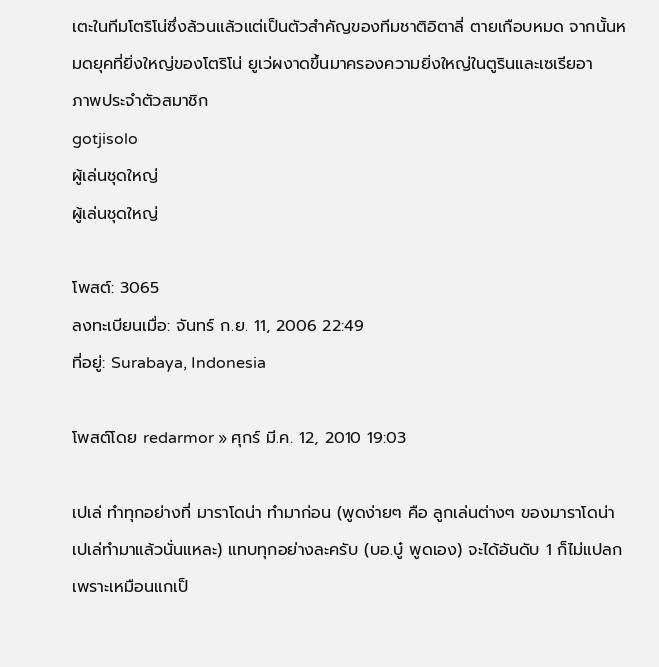เตะในทีมโตริโน่ซึ่งล้วนแล้วแต่เป็นตัวสำคัญของทีมชาติอิตาลี่ ตายเกือบหมด จากนั้นหมดยุคที่ยิ่งใหญ่ของโตริโน่ ยูเว่ผงาดขึ้นมาครองความยิ่งใหญ่ในตูรินและเซเรียอา
ภาพประจำตัวสมาชิก
gotjisolo
ผู้เล่นชุดใหญ่
ผู้เล่นชุดใหญ่

โพสต์: 3065
ลงทะเบียนเมื่อ: จันทร์ ก.ย. 11, 2006 22:49
ที่อยู่: Surabaya, Indonesia

โพสต์โดย redarmor » ศุกร์ มี.ค. 12, 2010 19:03

เปเล่ ทำทุกอย่างที่ มาราโดน่า ทำมาก่อน (พูดง่ายๆ คือ ลูกเล่นต่างๆ ของมาราโดน่า เปเล่ทำมาแล้วนั่นแหละ) แทบทุกอย่างละครับ (บอ.บู๋ พูดเอง) จะได้อันดับ 1 ก็ไม่แปลก เพราะเหมือนแกเป็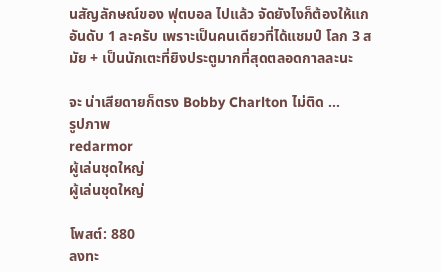นสัญลักษณ์ของ ฟุตบอล ไปแล้ว จัดยังไงก็ต้องให้แก อันดับ 1 ละครับ เพราะเป็นคนเดียวที่ได้แชมป์ โลก 3 สมัย + เป็นนักเตะที่ยิงประตูมากที่สุดตลอดกาลละนะ

จะ น่าเสียดายก็ตรง Bobby Charlton ไม่ติด ...
รูปภาพ
redarmor
ผู้เล่นชุดใหญ่
ผู้เล่นชุดใหญ่

โพสต์: 880
ลงทะ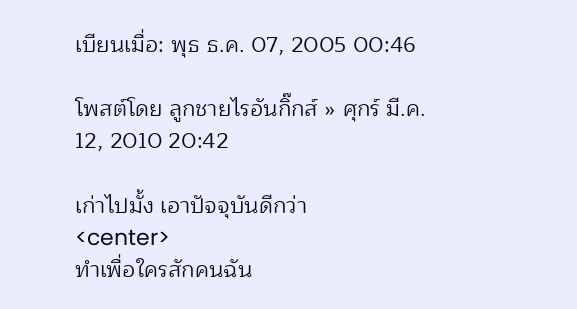เบียนเมื่อ: พุธ ธ.ค. 07, 2005 00:46

โพสต์โดย ลูกชายไรอันกิ๊กส์ » ศุกร์ มี.ค. 12, 2010 20:42

เก่าไปมั้ง เอาปัจจุบันดีกว่า
<center>
ทำเพื่อใครสักคนฉัน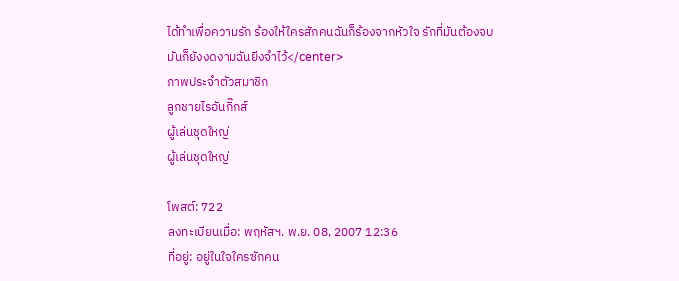ได้ทำเพื่อความรัก ร้องให้ใครสักคนฉันก็ร้องจากหัวใจ รักที่มันต้องจบมันก็ยังงดงามฉันยีงจำไว้</center>
ภาพประจำตัวสมาชิก
ลูกชายไรอันกิ๊กส์
ผู้เล่นชุดใหญ่
ผู้เล่นชุดใหญ่

โพสต์: 722
ลงทะเบียนเมื่อ: พฤหัสฯ. พ.ย. 08, 2007 12:36
ที่อยู่: อยู่ในใจใครซักคน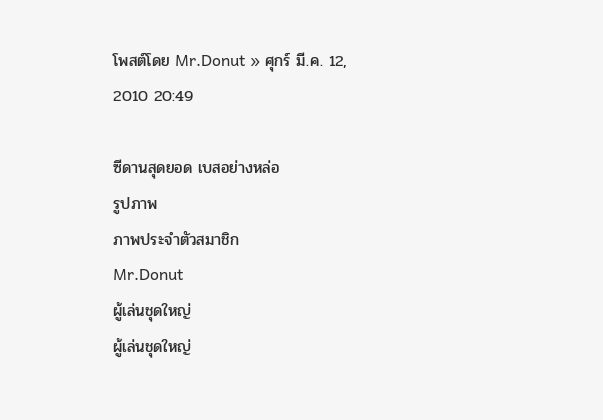โพสต์โดย Mr.Donut » ศุกร์ มี.ค. 12, 2010 20:49

ซีดานสุดยอด เบสอย่างหล่อ
รูปภาพ
ภาพประจำตัวสมาชิก
Mr.Donut
ผู้เล่นชุดใหญ่
ผู้เล่นชุดใหญ่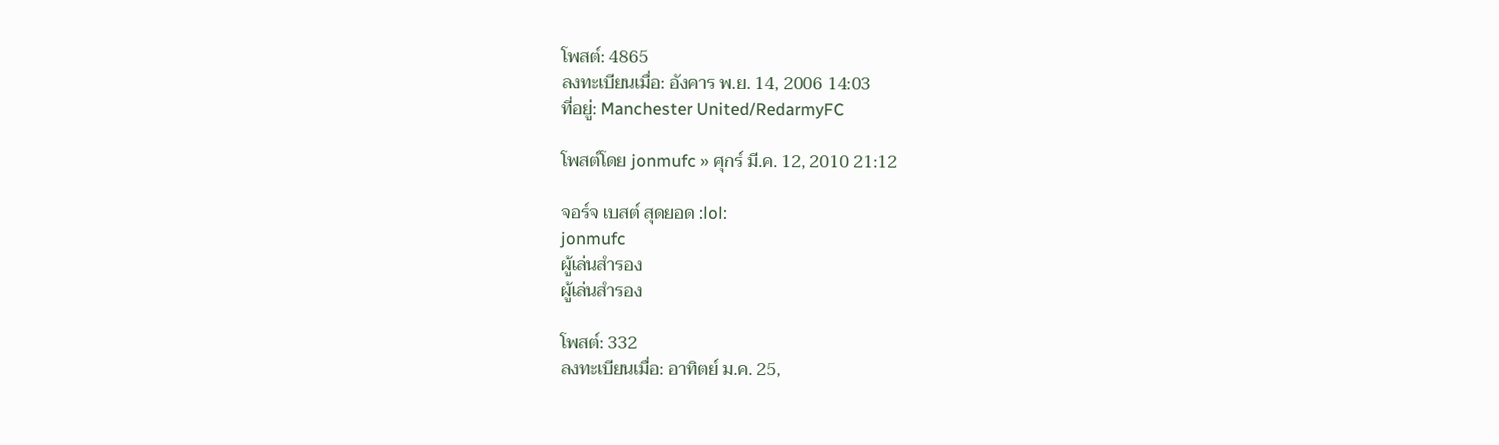โพสต์: 4865
ลงทะเบียนเมื่อ: อังคาร พ.ย. 14, 2006 14:03
ที่อยู่: Manchester United/RedarmyFC

โพสต์โดย jonmufc » ศุกร์ มี.ค. 12, 2010 21:12

จอร์จ เบสต์ สุดยอด :lol:
jonmufc
ผู้เล่นสำรอง
ผู้เล่นสำรอง

โพสต์: 332
ลงทะเบียนเมื่อ: อาทิตย์ ม.ค. 25,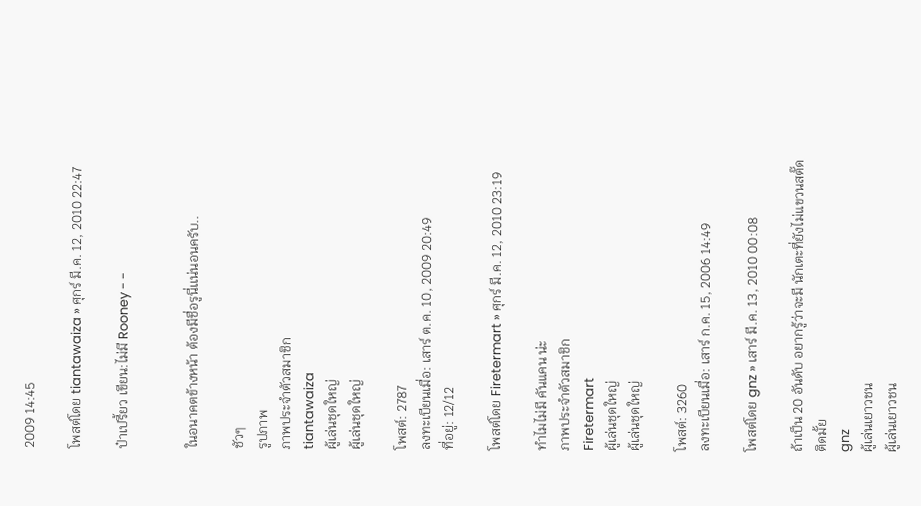2009 14:45

โพสต์โดย tiantawaiza » ศุกร์ มี.ค. 12, 2010 22:47

ป๋าเปรี้ยว เขียน:ไม่มี Rooney - -


ในอนาคตข้างหน้า ต้องมีชื่อรูนี่เเน่นอนครับ..

ชัวๆ
รูปภาพ
ภาพประจำตัวสมาชิก
tiantawaiza
ผู้เล่นชุดใหญ่
ผู้เล่นชุดใหญ่

โพสต์: 2787
ลงทะเบียนเมื่อ: เสาร์ ต.ค. 10, 2009 20:49
ที่อยู่: 12/12

โพสต์โดย Firetermart » ศุกร์ มี.ค. 12, 2010 23:19

ทำไมไม่มี คันแคน น่ะ
ภาพประจำตัวสมาชิก
Firetermart
ผู้เล่นชุดใหญ่
ผู้เล่นชุดใหญ่

โพสต์: 3260
ลงทะเบียนเมื่อ: เสาร์ ก.ค. 15, 2006 14:49

โพสต์โดย gnz » เสาร์ มี.ค. 13, 2010 00:08

ถ้าเป็น 20 อันดับ อยากรู้ว่าจะมี นักเตะที่ยังไม่แขวนสตั๊ดติดมั้ย
gnz
ผู้เล่นเยาวชน
ผู้เล่นเยาวชน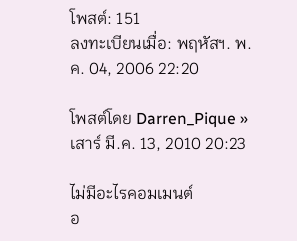โพสต์: 151
ลงทะเบียนเมื่อ: พฤหัสฯ. พ.ค. 04, 2006 22:20

โพสต์โดย Darren_Pique » เสาร์ มี.ค. 13, 2010 20:23

ไม่มีอะไรคอมเมนต์
อ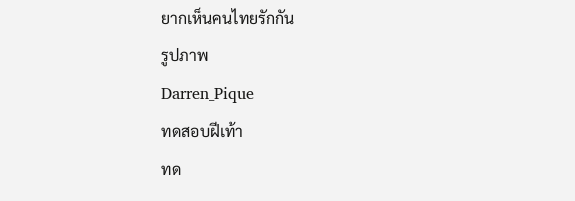ยากเห็นคนไทยรักกัน
รูปภาพ
Darren_Pique
ทดสอบฝีเท้า
ทด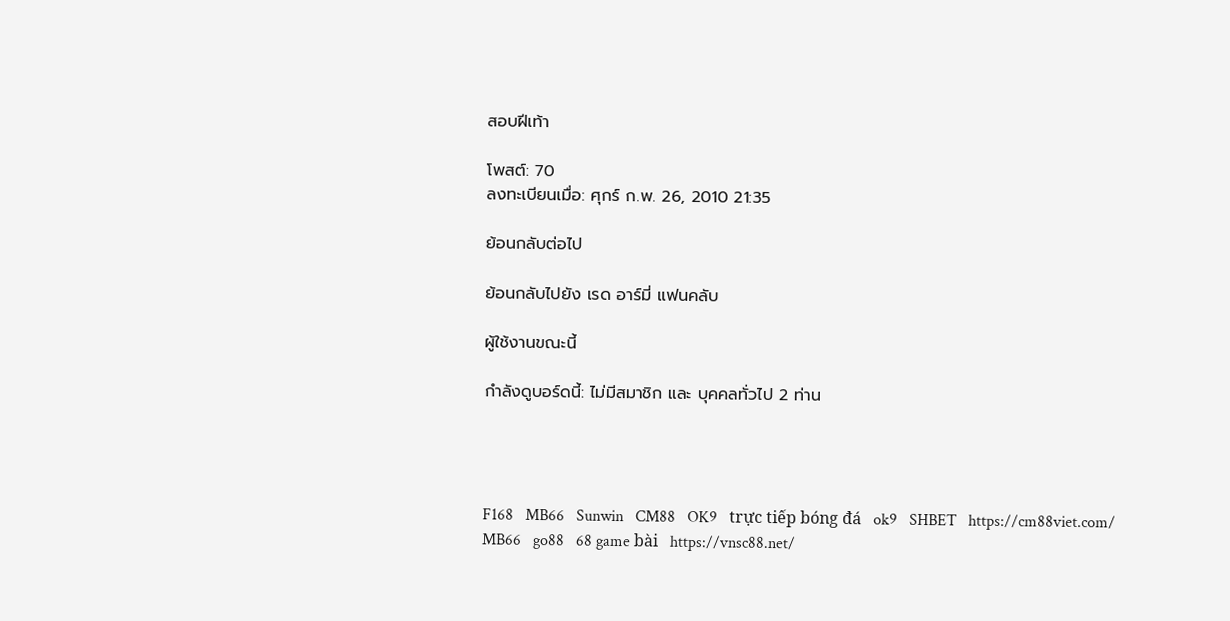สอบฝีเท้า

โพสต์: 70
ลงทะเบียนเมื่อ: ศุกร์ ก.พ. 26, 2010 21:35

ย้อนกลับต่อไป

ย้อนกลับไปยัง เรด อาร์มี่ แฟนคลับ

ผู้ใช้งานขณะนี้

กำลังดูบอร์ดนี้: ไม่มีสมาชิก และ บุคคลทั่วไป 2 ท่าน




F168   MB66   Sunwin   CM88   OK9   trực tiếp bóng đá   ok9   SHBET   https://cm88viet.com/   MB66   go88   68 game bài   https://vnsc88.net/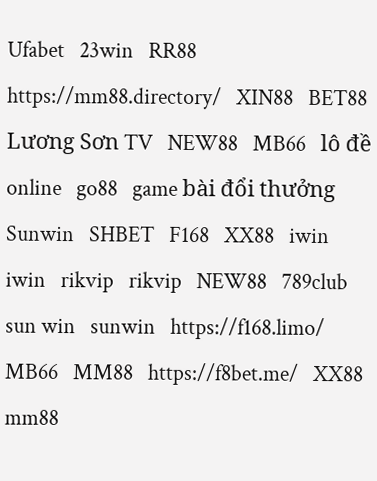Ufabet   23win   RR88   https://mm88.directory/   XIN88   BET88   Lương Sơn TV   NEW88   MB66   lô đề online   go88   game bài đổi thưởng   Sunwin   SHBET   F168   XX88   iwin   iwin   rikvip   rikvip   NEW88   789club   sun win   sunwin   https://f168.limo/   MB66   MM88   https://f8bet.me/   XX88   mm88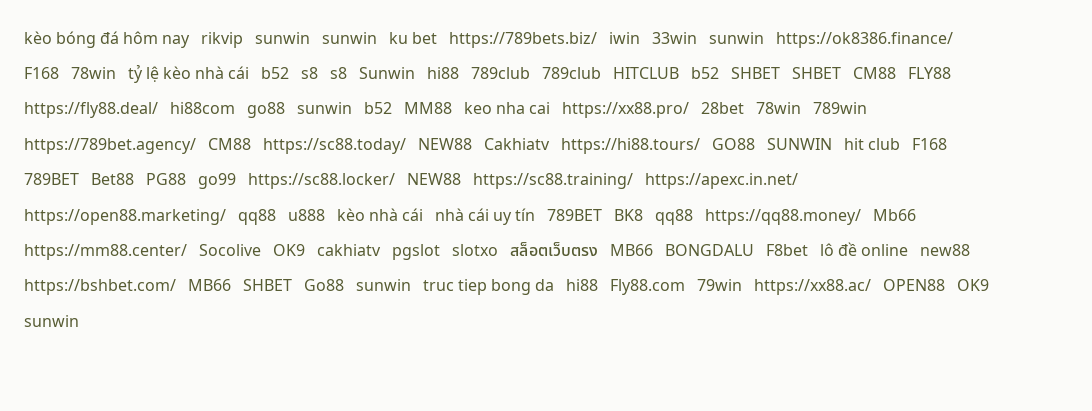kèo bóng đá hôm nay   rikvip   sunwin   sunwin   ku bet   https://789bets.biz/   iwin   33win   sunwin   https://ok8386.finance/   F168   78win   tỷ lệ kèo nhà cái   b52   s8   s8   Sunwin   hi88   789club   789club   HITCLUB   b52   SHBET   SHBET   CM88   FLY88   https://fly88.deal/   hi88com   go88   sunwin   b52   MM88   keo nha cai   https://xx88.pro/   28bet   78win   789win   https://789bet.agency/   CM88   https://sc88.today/   NEW88   Cakhiatv   https://hi88.tours/   GO88   SUNWIN   hit club   F168   789BET   Bet88   PG88   go99   https://sc88.locker/   NEW88   https://sc88.training/   https://apexc.in.net/   https://open88.marketing/   qq88   u888   kèo nhà cái   nhà cái uy tín   789BET   BK8   qq88   https://qq88.money/   Mb66   https://mm88.center/   Socolive   OK9   cakhiatv   pgslot   slotxo   สล็อตเว็บตรง   MB66   BONGDALU   F8bet   lô đề online   new88   https://bshbet.com/   MB66   SHBET   Go88   sunwin   truc tiep bong da   hi88   Fly88.com   79win   https://xx88.ac/   OPEN88   OK9   sunwin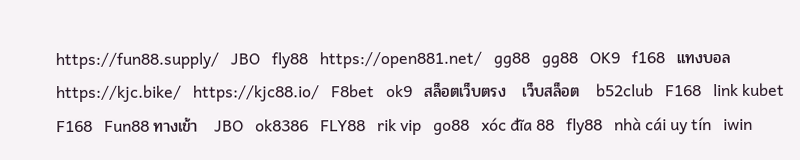https://fun88.supply/   JBO   fly88   https://open881.net/   gg88   gg88   OK9   f168   แทงบอล   https://kjc.bike/   https://kjc88.io/   F8bet   ok9   สล็อตเว็บตรง   เว็บสล็อต   b52club   F168   link kubet   F168   Fun88 ทางเข้า   JBO   ok8386   FLY88   rik vip   go88   xóc đĩa 88   fly88   nhà cái uy tín   iwin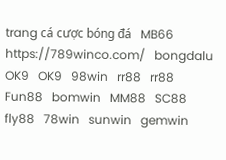trang cá cược bóng đá   MB66   https://789winco.com/   bongdalu   OK9   OK9   98win   rr88   rr88   Fun88   bomwin   MM88   SC88   fly88   78win   sunwin   gemwin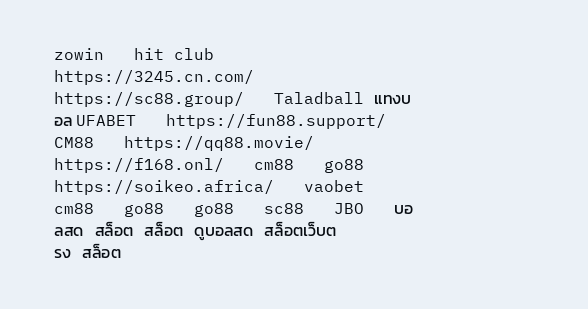zowin   hit club   https://3245.cn.com/   https://sc88.group/   Taladball แทงบอล UFABET   https://fun88.support/   CM88   https://qq88.movie/   https://f168.onl/   cm88   go88   https://soikeo.africa/   vaobet   cm88   go88   go88   sc88   JBO   บอลสด   สล็อต   สล็อต   ดูบอลสด   สล็อตเว็บตรง   สล็อต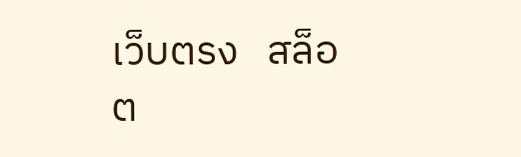เว็บตรง   สล็อต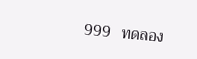999   ทดลอง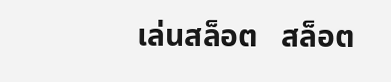เล่นสล็อต   สล็อต